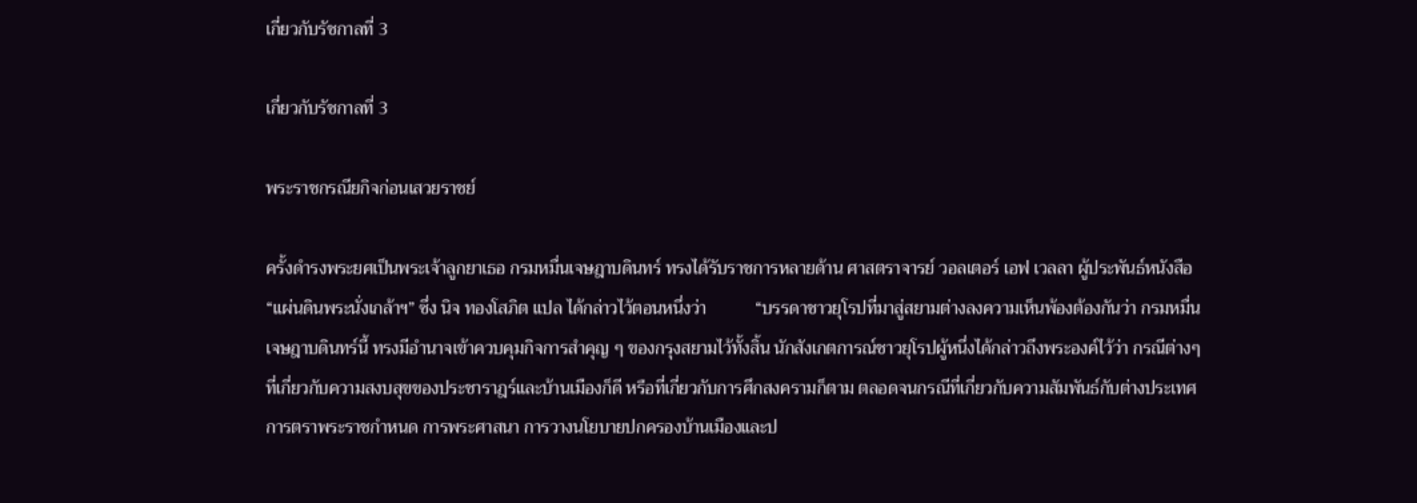เกี่ยวกับรัชกาลที่ 3

เกี่ยวกับรัชกาลที่ 3

พระราชกรณียกิจก่อนเสวยราชย์

ครั้งดำรงพระยศเป็นพระเจ้าลูกยาเธอ กรมหมื่นเจษฎาบดินทร์ ทรงได้รับราชการหลายด้าน ศาสตราจารย์ วอลเตอร์ เอฟ เวลลา ผู้ประพันธ์หนังสือ “แผ่นดินพระนั่งเกล้าฯ” ซึ่ง นิจ ทองโสภิต แปล ได้กล่าวไว้ตอนหนึ่งว่า           “บรรดาชาวยุโรปที่มาสู่สยามต่างลงความเห็นพ้องต้องกันว่า กรมหมื่นเจษฎาบดินทร์นี้ ทรงมีอำนาจเข้าควบคุมกิจการสำคุญ ๆ ของกรุงสยามไว้ทั้งสิ้น นักสังเกตการณ์ชาวยุโรปผู้หนึ่งได้กล่าวถึงพระองค์ไว้ว่า กรณีต่างๆ ที่เกี่ยวกับความสงบสุขของประชาราฎร์และบ้านเมืองก็ดี หรือที่เกี่ยวกับการศึกสงครามก็ตาม ตลอดจนกรณีที่เกี่ยวกับความสัมพันธ์กับต่างประเทศ การตราพระราชกำหนด การพระศาสนา การวางนโยบายปกครองบ้านเมืองและป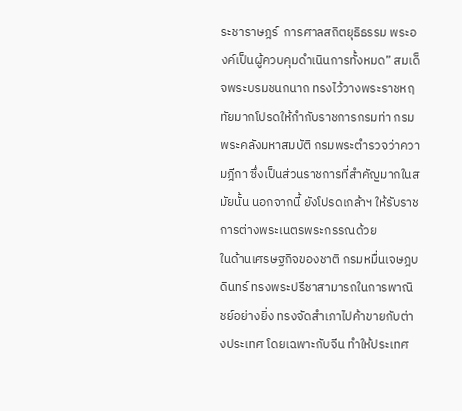ระชาราษฎร์  การศาลสถิตยุธิธรรม พระองค์เป็นผู้ควบคุมดำเนินการทั้งหมด” สมเด็จพระบรมชนกนาถ ทรงไว้วางพระราชหฤทัยมากโปรดให้กำกับราชการกรมท่า กรมพระคลังมหาสมบัติ กรมพระตำรวจว่าความฎีกา ซึ่งเป็นส่วนราชการที่สำคัญมากในสมัยนั้น นอกจากนี้ ยังโปรดเกล้าฯ ให้รับราชการต่างพระเนตรพระกรรณด้วย            ในด้านเศรษฐกิจของชาติ กรมหมื่นเจษฎบดินทร์ ทรงพระปรีชาสามารถในการพาณิชย์อย่างยิ่ง ทรงจัดสำเภาไปค้าขายกับต่างประเทศ โดยเฉพาะกับจีน ทำให้ประเทศ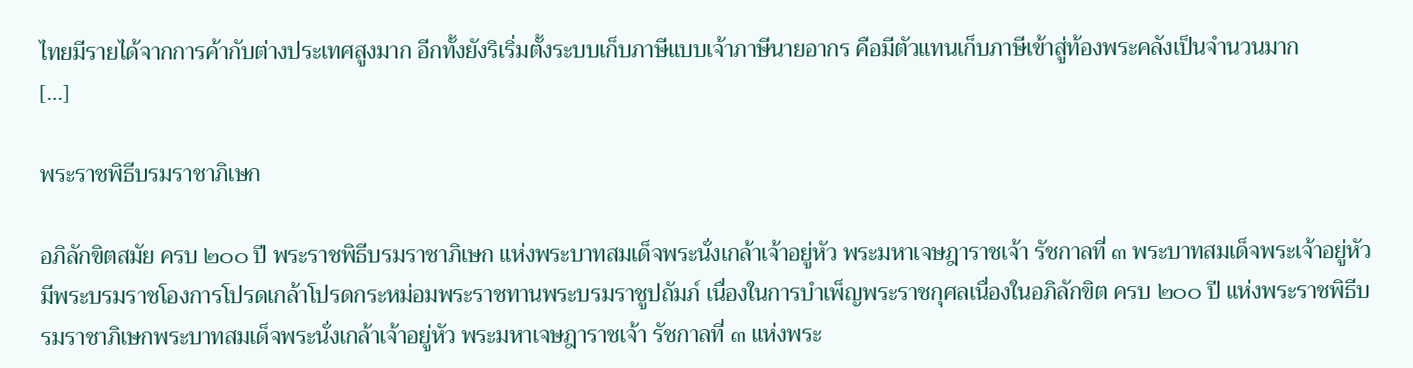ไทยมีรายได้จากการค้ากับต่างประเทศสูงมาก อีกทั้งยังริเริ่มตั้งระบบเก็บภาษีแบบเจ้าภาษีนายอากร คือมีตัวแทนเก็บภาษีเข้าสู่ท้องพระคลังเป็นจำนวนมาก         […]

พระราชพิธีบรมราชาภิเษก

อภิลักขิตสมัย ครบ ๒๐๐ ปี พระราชพิธีบรมราชาภิเษก แห่งพระบาทสมเด็จพระนั่งเกล้าเจ้าอยู่หัว พระมหาเจษฎาราชเจ้า รัชกาลที่ ๓ พระบาทสมเด็จพระเจ้าอยู่หัว มีพระบรมราชโองการโปรดเกล้าโปรดกระหม่อมพระราชทานพระบรมราชูปถัมภ์ เนื่องในการบำเพ็ญพระราชกุศลเนื่องในอภิลักขิต ครบ ๒๐๐ ปี แห่งพระราชพิธีบรมราชาภิเษกพระบาทสมเด็จพระนั่งเกล้าเจ้าอยู่หัว พระมหาเจษฎาราชเจ้า รัชกาลที่ ๓ แห่งพระ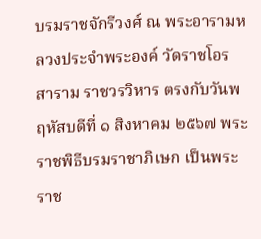บรมราชจักรีวงศ์ ณ พระอารามหลวงประจำพระองค์ วัดราชโอรสาราม ราชวรวิหาร ตรงกับวันพฤหัสบดีที่ ๑ สิงหาคม ๒๕๖๗ พระราชพิธีบรมราชาภิเษก เป็นพระราช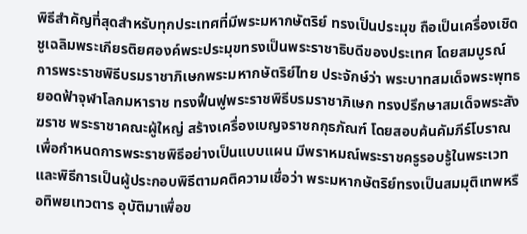พิธีสำคัญที่สุดสำหรับทุกประเทศที่มีพระมหากษัตริย์ ทรงเป็นประมุข ถือเป็นเครื่องเชิดชูเฉลิมพระเกียรติยศองค์พระประมุขทรงเป็นพระราชาธิบดีของประเทศ โดยสมบูรณ์ การพระราชพิธีบรมราชาภิเษกพระมหากษัตริย์ไทย ประจักษ์ว่า พระบาทสมเด็จพระพุทธยอดฟ้าจุฬาโลกมหาราช ทรงฟื้นฟูพระราชพิธีบรมราชาภิเษก ทรงปรึกษาสมเด็จพระสังฆราช พระราชาคณะผู้ใหญ่ สร้างเครื่องเบญจราชกกุธภัณฑ์ โดยสอบค้นคัมภีร์โบราณเพื่อกำหนดการพระราชพิธีอย่างเป็นแบบแผน มีพราหมณ์พระราชครูรอบรู้ในพระเวทและพิธีการเป็นผู้ประกอบพิธีตามคติความเชื่อว่า พระมหากษัตริย์ทรงเป็นสมมุติเทพหรือทิพยเทวตาร อุบัติมาเพื่อข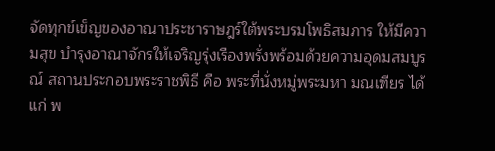จัดทุกข์เข็ญของอาณาประชาราษฎร์ใต้พระบรมโพธิสมภาร ให้มีความสุข บำรุงอาณาจักรให้เจริญรุ่งเรืองพรั่งพร้อมด้วยความอุดมสมบูรณ์ สถานประกอบพระราชพิธี คือ พระที่นั่งหมู่พระมหา มณเฑียร ได้แก่ พ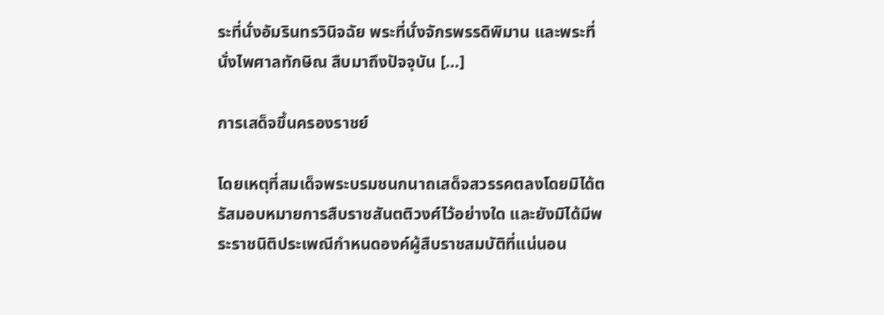ระที่นั่งอัมรินทรวินิจฉัย พระที่นั่งจักรพรรดิพิมาน และพระที่นั่งไพศาลทักษิณ สืบมาถึงปัจจุบัน […]

การเสด็จขึ้นครองราชย์

โดยเหตุที่สมเด็จพระบรมชนกนาถเสด็จสวรรคตลงโดยมิได้ตรัสมอบหมายการสืบราชสันตติวงศ์ไว้อย่างใด และยังมิได้มีพระราชนิติประเพณีกำหนดองค์ผู้สืบราชสมบัติที่แน่นอน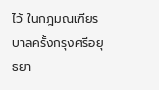ไว้ ในกฎมณเฑียรบาลครั้งกรุงศรีอยุธยา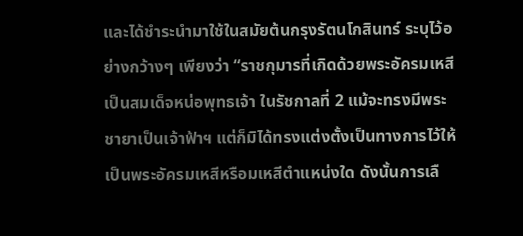และได้ชำระนำมาใช้ในสมัยต้นกรุงรัตนโกสินทร์ ระบุไว้อย่างกว้างๆ เพียงว่า “ราชกุมารที่เกิดด้วยพระอัครมเหสี เป็นสมเด็จหน่อพุทธเจ้า ในรัชกาลที่ 2 แม้จะทรงมีพระชายาเป็นเจ้าฟ้าฯ แต่ก็มิได้ทรงแต่งตั้งเป็นทางการไว้ให้เป็นพระอัครมเหสีหรือมเหสีตำแหน่งใด ดังนั้นการเลื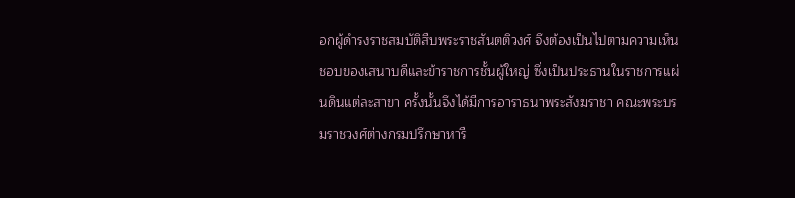อกผู้ดำรงราชสมบัติสืบพระราชสันตติวงศ์ จึงต้องเป็นไปตามความเห็นชอบของเสนาบดีและข้าราชการชั้นผู้ใหญ่ ซึ่งเป็นประธานในราชการแผ่นดินแต่ละสาขา ครั้งนั้นจึงได้มีการอาราธนาพระสังฆราชา คณะพระบรมราชวงศ์ต่างกรมปรึกษาหารื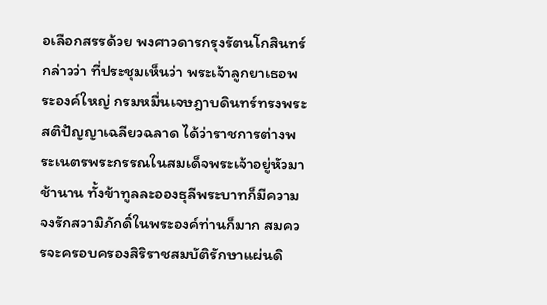อเลือกสรรด้วย พงศาวดารกรุงรัตนโกสินทร์กล่าวว่า ที่ประชุมเห็นว่า พระเจ้าลูกยาเธอพระองค์ใหญ่ กรมหมื่นเจษฎาบดินทร์ทรงพระสติปัญญาเฉลียวฉลาด ได้ว่าราชการต่างพระเนตรพระกรรณในสมเด็จพระเจ้าอยู่หัวมาช้านาน ทั้งข้าทูลละอองธุลีพระบาทก็มีความจงรักสวามิภักดิ์ในพระองค์ท่านก็มาก สมควรจะครอบครองสิริราชสมบัติรักษาแผ่นดิ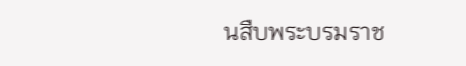นสืบพระบรมราช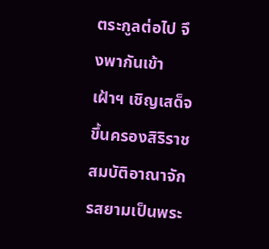ตระกูลต่อไป จึงพากันเข้าเฝ้าฯ เชิญเสด็จขึ้นครองสิริราชสมบัติอาณาจักรสยามเป็นพระ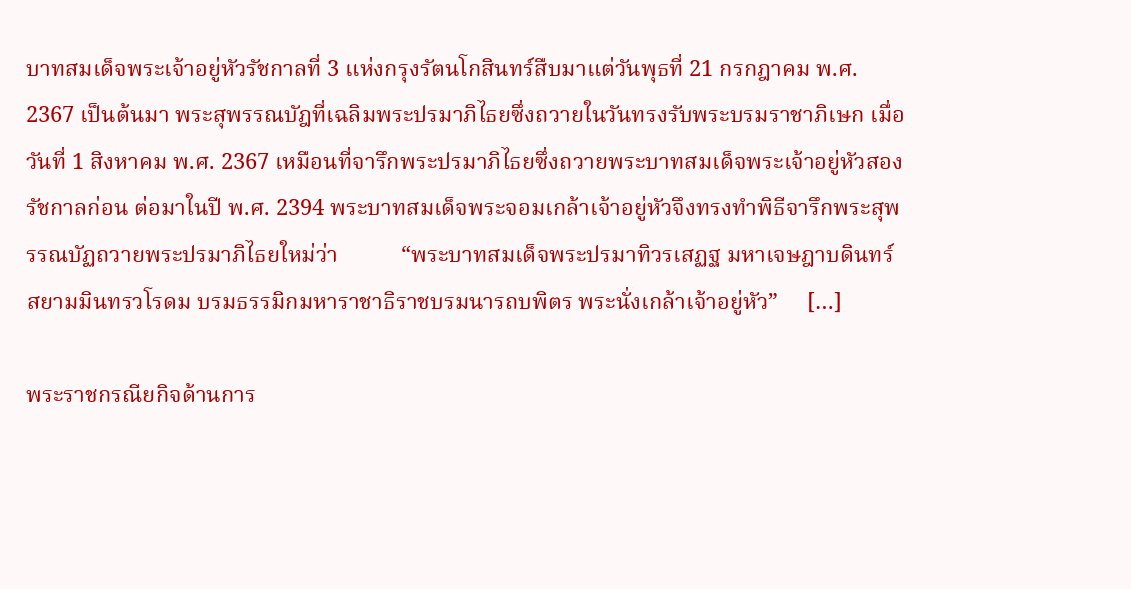บาทสมเด็จพระเจ้าอยู่หัวรัชกาลที่ 3 แห่งกรุงรัตนโกสินทร์สืบมาแต่วันพุธที่ 21 กรกฎาคม พ.ศ. 2367 เป็นต้นมา พระสุพรรณบัฎที่เฉลิมพระปรมาภิไธยซึ่งถวายในวันทรงรับพระบรมราชาภิเษก เมื่อวันที่ 1 สิงหาคม พ.ศ. 2367 เหมือนที่จารึกพระปรมาภิไธยซึ่งถวายพระบาทสมเด็จพระเจ้าอยู่หัวสองรัชกาลก่อน ต่อมาในปี พ.ศ. 2394 พระบาทสมเด็จพระจอมเกล้าเจ้าอยู่หัวจึงทรงทำพิธีจารึกพระสุพรรณบัฏถวายพระปรมาภิไธยใหม่ว่า           “พระบาทสมเด็จพระปรมาทิวรเสฏฐ มหาเจษฎาบดินทร์ สยามมินทรวโรดม บรมธรรมิกมหาราชาธิราชบรมนารถบพิตร พระนั่งเกล้าเจ้าอยู่หัว”     […]

พระราชกรณียกิจด้านการ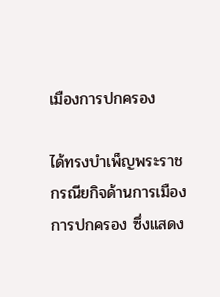เมืองการปกครอง

ได้ทรงบำเพ็ญพระราชกรณียกิจด้านการเมือง การปกครอง ซึ่งแสดง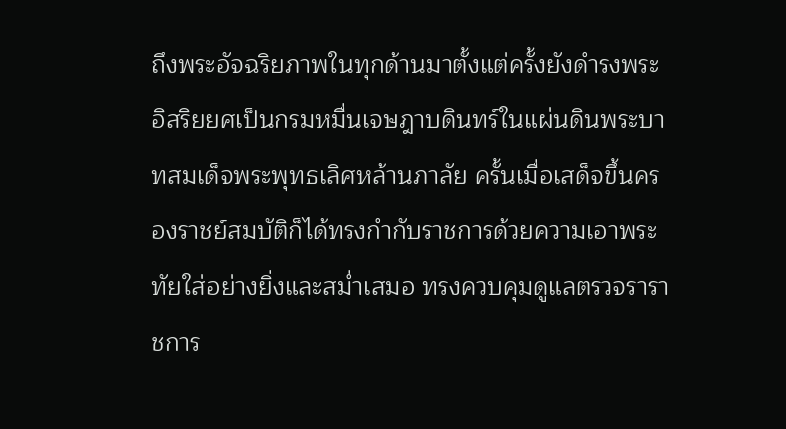ถึงพระอัจฉริยภาพในทุกด้านมาตั้งแต่ครั้งยังดำรงพระอิสริยยศเป็นกรมหมื่นเจษฎาบดินทร์ในแผ่นดินพระบาทสมเด็จพระพุทธเลิศหล้านภาลัย ครั้นเมื่อเสด็จขึ้นครองราชย์สมบัติก็ได้ทรงกำกับราชการด้วยความเอาพระทัยใส่อย่างยิ่งและสม่ำเสมอ ทรงควบคุมดูแลตรวจราราชการ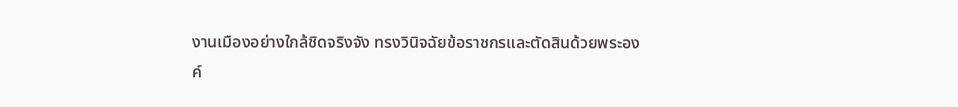งานเมืองอย่างใกล้ชิดจริงจัง ทรงวินิจฉัยข้อราชกรและตัดสินด้วยพระองค์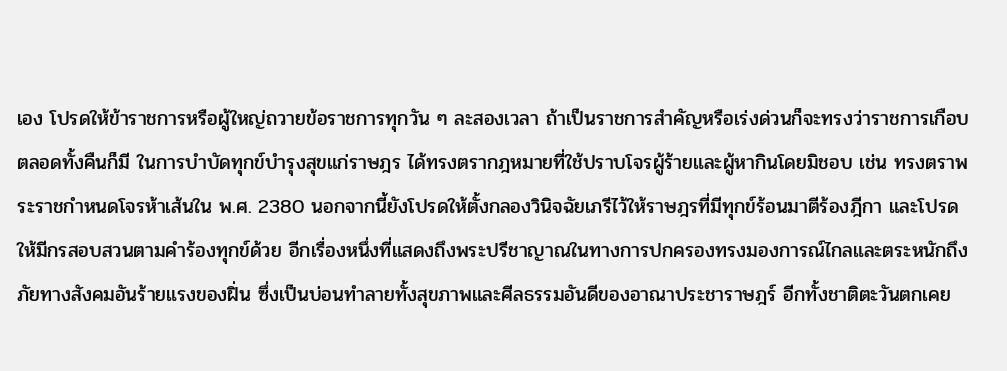เอง โปรดให้ข้าราชการหรือผู้ใหญ่ถวายข้อราชการทุกวัน ๆ ละสองเวลา ถ้าเป็นราชการสำคัญหรือเร่งด่วนก็จะทรงว่าราชการเกือบตลอดทั้งคืนก็มี ในการบำบัดทุกข์บำรุงสุขแก่ราษฎร ได้ทรงตรากฎหมายที่ใช้ปราบโจรผู้ร้ายและผู้หากินโดยมิชอบ เช่น ทรงตราพระราชกำหนดโจรห้าเส้นใน พ.ศ. 2380 นอกจากนี้ยังโปรดให้ตั้งกลองวินิจฉัยเภรีไว้ให้ราษฎรที่มีทุกข์ร้อนมาตีร้องฎีกา และโปรดให้มีกรสอบสวนตามคำร้องทุกข์ด้วย อีกเรื่องหนึ่งที่แสดงถึงพระปรีชาญาณในทางการปกครองทรงมองการณ์ไกลและตระหนักถึงภัยทางสังคมอันร้ายแรงของฝิ่น ซึ่งเป็นบ่อนทำลายทั้งสุขภาพและศีลธรรมอันดีของอาณาประชาราษฎร์ อีกทั้งชาติตะวันตกเคย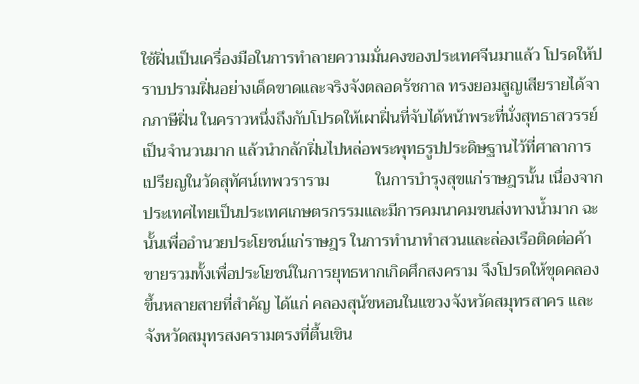ใช้ฝิ่นเป็นเครื่องมือในการทำลายความมั่นคงของประเทศจีนมาแล้ว โปรดให้ปราบปรามฝิ่นอย่างเด็ดขาดและจริงจังตลอดรัชกาล ทรงยอมสูญเสียรายได้จากภาษีฝิ่น ในคราวหนึ่งถึงกับโปรดให้เผาฝิ่นที่จับได้หน้าพระที่นั่งสุทธาสวรรย์เป็นจำนวนมาก แล้วนำกลักฝิ่นไปหล่อพระพุทธรูปประดิษฐานไว้ที่ศาลาการเปรียญในวัดสุทัศน์เทพวราราม           ในการบำรุงสุขแก่ราษฎรนั้น เนื่องจากประเทศไทยเป็นประเทศเกษตรกรรมและมีการคมนาคมขนส่งทางน้ำมาก ฉะนั้นเพื่ออำนวยประโยชน์แก่ราษฎร ในการทำนาทำสวนและล่องเรือติดต่อค้าขายรวมทั้งเพื่อประโยชน์ในการยุทธหากเกิดศึกสงคราม จึงโปรดให้ขุดคลองขึ้นหลายสายที่สำคัญ ได้แก่ คลองสุนัขหอนในแขวงจังหวัดสมุทรสาคร และจังหวัดสมุทรสงครามตรงที่ตื้นเขิน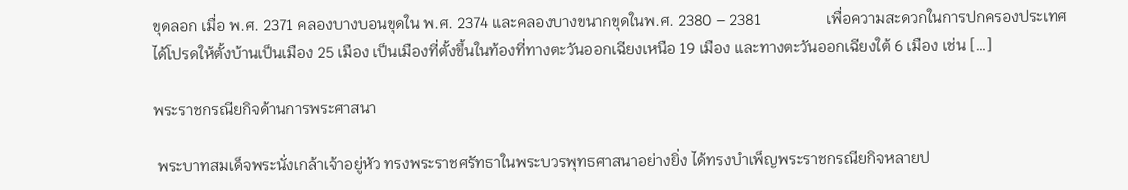ขุดลอก เมื่อ พ.ศ. 2371 คลองบางบอนขุดใน พ.ศ. 2374 และคลองบางขนากขุดในพ.ศ. 2380 – 2381                 เพื่อความสะดวกในการปกครองประเทศ ได้โปรดให้ตั้งบ้านเป็นเมือง 25 เมือง เป็นเมืองที่ตั้งขึ้นในท้องที่ทางตะวันออกเฉียงเหนือ 19 เมือง และทางตะวันออกเฉียงใต้ 6 เมือง เช่น […]

พระราชกรณียกิจด้านการพระศาสนา

 พระบาทสมเด็จพระนั่งเกล้าเจ้าอยู่หัว ทรงพระราชศรัทธาในพระบวรพุทธศาสนาอย่างยิ่ง ได้ทรงบำเพ็ญพระราชกรณียกิจหลายป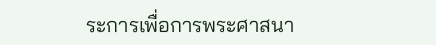ระการเพื่อการพระศาสนา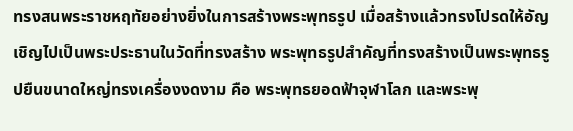ทรงสนพระราชหฤทัยอย่างยิ่งในการสร้างพระพุทธรูป เมื่อสร้างแล้วทรงโปรดให้อัญเชิญไปเป็นพระประธานในวัดที่ทรงสร้าง พระพุทธรูปสำคัญที่ทรงสร้างเป็นพระพุทธรูปยืนขนาดใหญ่ทรงเครื่องงดงาม คือ พระพุทธยอดฟ้าจุฬาโลก และพระพุ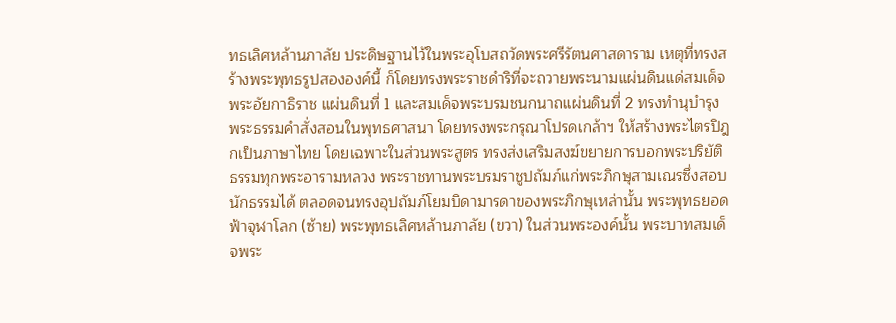ทธเลิศหล้านภาลัย ประดิษฐานไว้ในพระอุโบสถวัดพระศรีรัตนศาสดาราม เหตุที่ทรงสร้างพระพุทธรูปสององค์นี้ ก็โดยทรงพระราชดำริที่จะถวายพระนามแผ่นดินแด่สมเด็จพระอัยกาธิราช แผ่นดินที่ 1 และสมเด็จพระบรมชนกนาถแผ่นดินที่ 2 ทรงทำนุบำรุงพระธรรมคำสั่งสอนในพุทธศาสนา โดยทรงพระกรุณาโปรดเกล้าฯ ให้สร้างพระไตรปิฎกเป็นภาษาไทย โดยเฉพาะในส่วนพระสูตร ทรงส่งเสริมสงฆ์ขยายการบอกพระปริยัติธรรมทุกพระอารามหลวง พระราชทานพระบรมราชูปถัมภ์แก่พระภิกษุสามเณรซึ่งสอบนักธรรมได้ ตลอดจนทรงอุปถัมภ์โยมบิดามารดาของพระภิกษุเหล่านั้น พระพุทธยอดฟ้าจุฬาโลก (ซ้าย) พระพุทธเลิศหล้านภาลัย (ขวา) ในส่วนพระองค์นั้น พระบาทสมเด็จพระ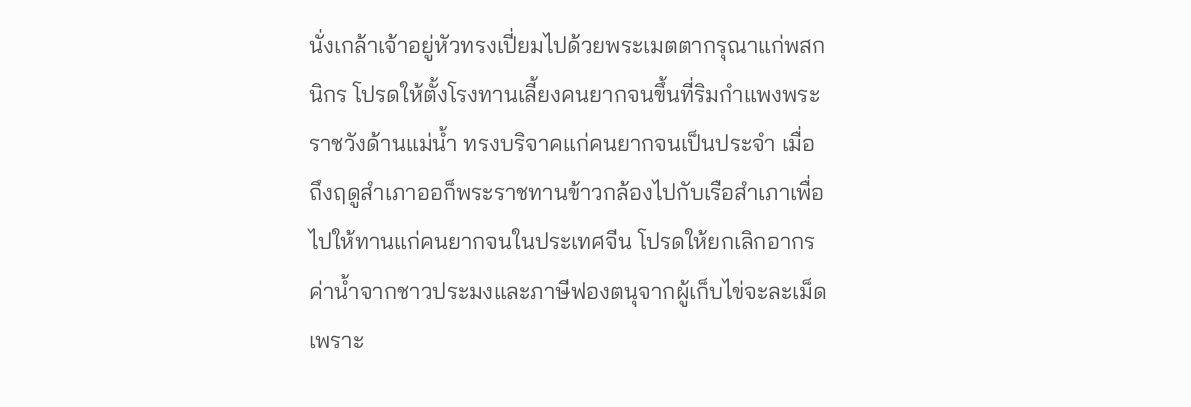นั่งเกล้าเจ้าอยู่หัวทรงเปี่ยมไปด้วยพระเมตตากรุณาแก่พสกนิกร โปรดให้ตั้งโรงทานเลี้ยงคนยากจนขึ้นที่ริมกำแพงพระราชวังด้านแม่น้ำ ทรงบริจาคแก่คนยากจนเป็นประจำ เมื่อถึงฤดูสำเภาออก็พระราชทานข้าวกล้องไปกับเรือสำเภาเพื่อไปให้ทานแก่คนยากจนในประเทศจีน โปรดให้ยกเลิกอากรค่าน้ำจากชาวประมงและภาษีฟองตนุจากผู้เก็บไข่จะละเม็ด เพราะ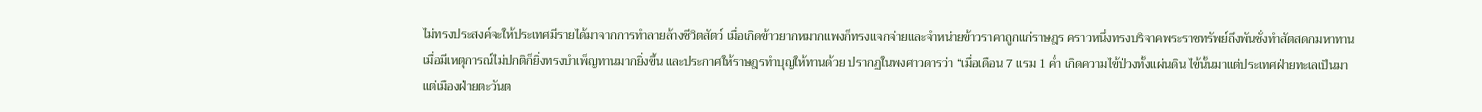ไม่ทรงประสงค์จะให้ประเทศมีรายได้มาจากการทำลายล้างชีวิตสัตว์ เมื่อเกิดข้าวยากหมากแพงก็ทรงแจกจ่ายและจำหน่ายข้าวราคาถูกแก่ราษฎร คราวหนึ่งทรงบริจาคพระราชทรัพย์ถึงพันชั่งทำสัตสดกมหาทาน เมื่อมีเหตุการณ์ไม่ปกติก็ยิ่งทรงบำเพ็ญทานมากยิ่งขึ้น และประกาศให้ราษฎรทำบุญให้ทานด้วย ปรากฏในพงศาวดารว่า “เมื่อเดือน 7 แรม 1 ค่ำ เกิดความไข้ป่วงทั้งแผ่นดิน ไข้นั้นมาแต่ประเทศฝ่ายทะเลเป็นมาแต่เมืองฝ่ายตะวันต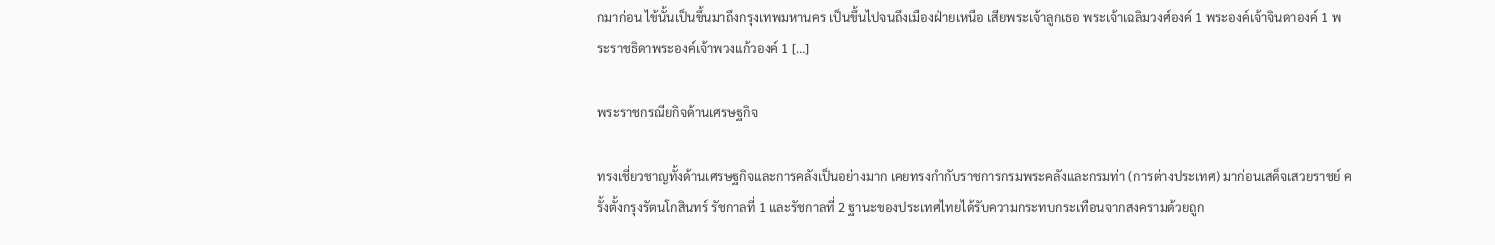กมาก่อน ไข้นั้นเป็นขึ้นมาถึงกรุงเทพมหานคร เป็นขึ้นไปจนถึงเมืองฝ่ายเหนือ เสียพระเจ้าลูกเธอ พระเจ้าเฉลิมวงศ์องค์ 1 พระองค์เจ้าจินดาองค์ 1 พระราชธิดาพระองค์เจ้าพวงแก้วองค์ 1 […]

พระราชกรณียกิจด้านเศรษฐกิจ

ทรงเชี่ยวชาญทั้งด้านเศรษฐกิจและการคลังเป็นอย่างมาก เคยทรงกำกับราชการกรมพระคลังและกรมท่า (การต่างประเทศ) มาก่อนเสด็จเสวยราชย์ ครั้งตั้งกรุงรัตนโกสินทร์ รัชกาลที่ 1 และรัชกาลที่ 2 ฐานะของประเทศไทยได้รับความกระทบกระเทือนจากสงครามด้วยถูก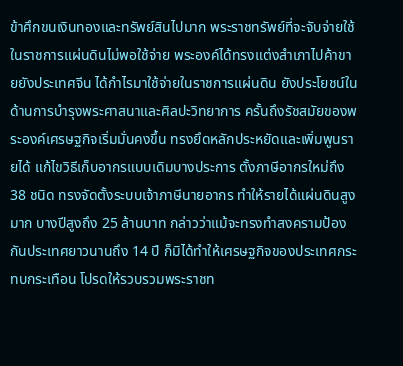ข้าศึกขนเงินทองและทรัพย์สินไปมาก พระราชทรัพย์ที่จะจับจ่ายใช้ในราชการแผ่นดินไม่พอใช้จ่าย พระองค์ได้ทรงแต่งสำเภาไปค้าขายยังประเทศจีน ได้กำไรมาใช้จ่ายในราชการแผ่นดิน ยังประโยชน์ในด้านการบำรุงพระศาสนาและศิลปะวิทยาการ ครั้นถึงรัชสมัยของพระองค์เศรษฐกิจเริ่มมั่นคงขึ้น ทรงยึดหลักประหยัดและเพิ่มพูนรายได้ แก้ไขวิธีเก็บอากรแบบเดิมบางประการ ตั้งภาษีอากรใหม่ถึง 38 ชนิด ทรงจัดตั้งระบบเจ้าภาษีนายอากร ทำให้รายได้แผ่นดินสูงมาก บางปีสูงถึง 25 ล้านบาท กล่าวว่าแม้จะทรงทำสงครามป้องกันประเทศยาวนานถึง 14 ปี ก็มิได้ทำให้เศรษฐกิจของประเทศกระทบกระเทือน โปรดให้รวบรวมพระราชท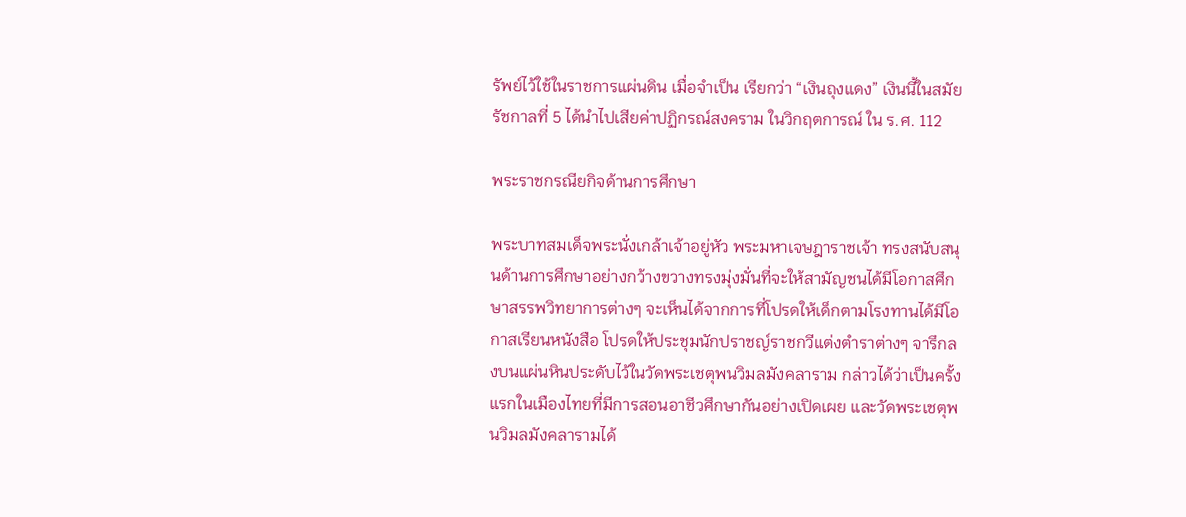รัพย์ไว้ใช้ในราชการแผ่นดิน เมื่อจำเป็น เรียกว่า “เงินถุงแดง” เงินนี้ในสมัยรัชกาลที่ 5 ได้นำไปเสียค่าปฏิกรณ์สงคราม ในวิกฤตการณ์ ใน ร.ศ. 112

พระราชกรณียกิจด้านการศึกษา

พระบาทสมเด็จพระนั่งเกล้าเจ้าอยู่หัว พระมหาเจษฎาราชเจ้า ทรงสนับสนุนด้านการศึกษาอย่างกว้างขวางทรงมุ่งมั่นที่จะให้สามัญชนได้มีโอกาสศึกษาสรรพวิทยาการต่างๆ จะเห็นได้จากการที่โปรดให้เด็กตามโรงทานได้มีโอกาสเรียนหนังสือ โปรดให้ประชุมนักปราชญ์ราชกวีแต่งตำราต่างๆ จารึกลงบนแผ่นหินประดับไว้ในวัดพระเชตุพนวิมลมังคลาราม กล่าวได้ว่าเป็นครั้งแรกในเมืองไทยที่มีการสอนอาชีวศึกษากันอย่างเปิดเผย และวัดพระเชตุพนวิมลมังคลารามได้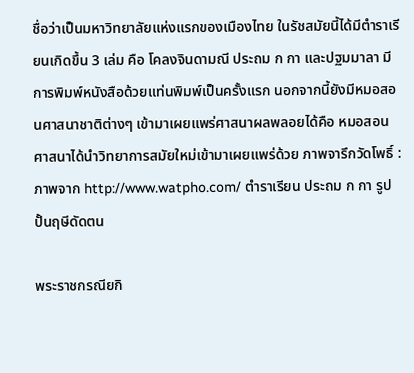ชื่อว่าเป็นมหาวิทยาลัยแห่งแรกของเมืองไทย ในรัชสมัยนี้ได้มีตำราเรียนเกิดขึ้น 3 เล่ม คือ โคลงจินดามณี ประถม ก กา และปฐมมาลา มีการพิมพ์หนังสือด้วยแท่นพิมพ์เป็นครั้งแรก นอกจากนี้ยังมีหมอสอนศาสนาชาติต่างๆ เข้ามาเผยแพร่ศาสนาผลพลอยได้คือ หมอสอนศาสนาได้นำวิทยาการสมัยใหม่เข้ามาเผยแพร่ด้วย ภาพจารึกวัดโพธิ์ : ภาพจาก http://www.watpho.com/ ตำราเรียน ประถม ก กา รูปปั้นฤษีดัดตน

พระราชกรณียกิ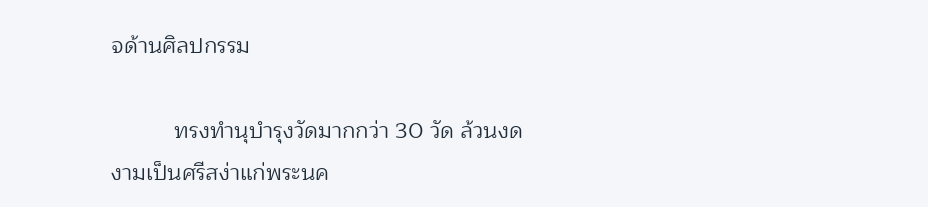จด้านศิลปกรรม

          ทรงทำนุบำรุงวัดมากกว่า 30 วัด ล้วนงดงามเป็นศรีสง่าแก่พระนค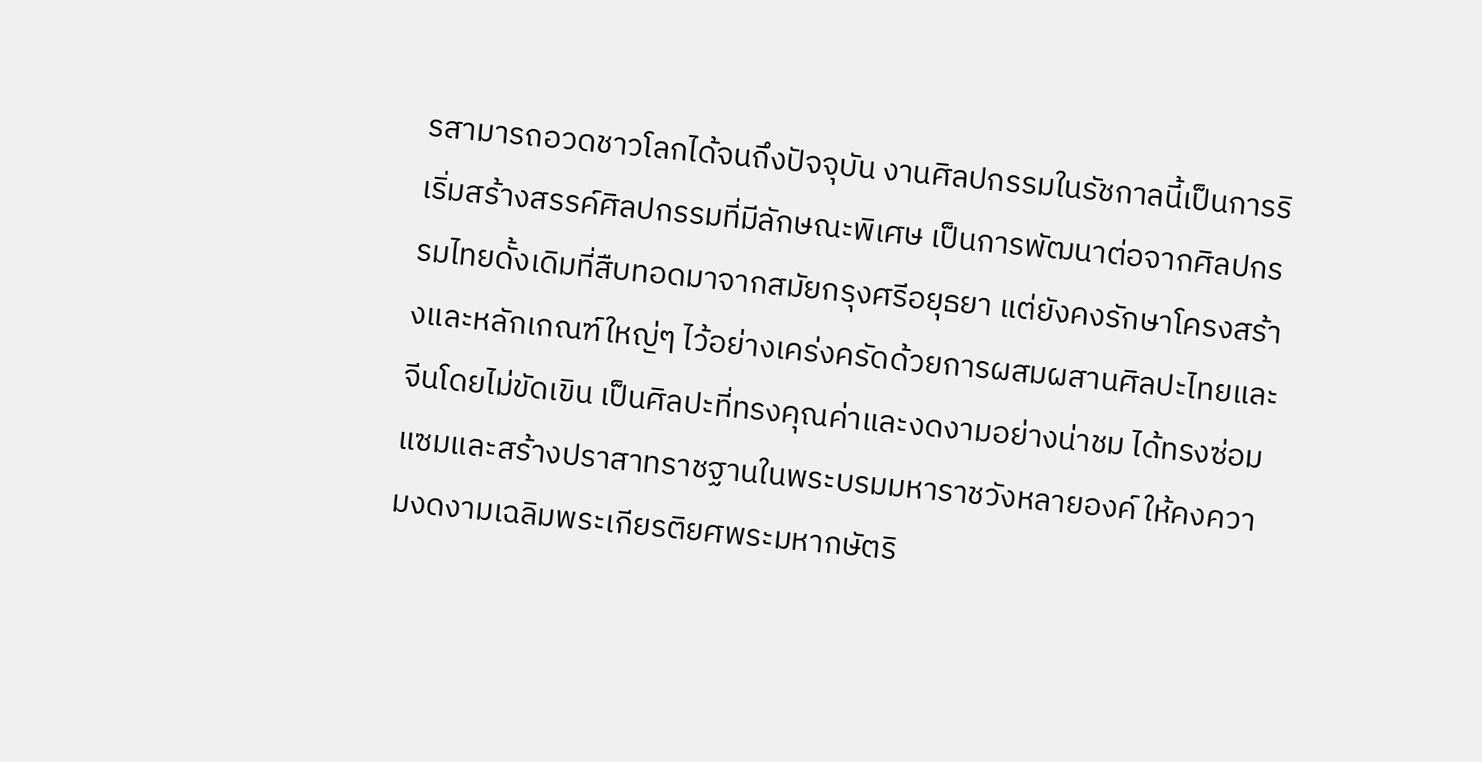รสามารถอวดชาวโลกได้จนถึงปัจจุบัน งานศิลปกรรมในรัชกาลนี้เป็นการริเริ่มสร้างสรรค์ศิลปกรรมที่มีลักษณะพิเศษ เป็นการพัฒนาต่อจากศิลปกรรมไทยดั้งเดิมที่สืบทอดมาจากสมัยกรุงศรีอยุธยา แต่ยังคงรักษาโครงสร้างและหลักเกณฑ์ใหญ่ๆ ไว้อย่างเคร่งครัดด้วยการผสมผสานศิลปะไทยและจีนโดยไม่ขัดเขิน เป็นศิลปะที่ทรงคุณค่าและงดงามอย่างน่าชม ได้ทรงซ่อมแซมและสร้างปราสาทราชฐานในพระบรมมหาราชวังหลายองค์ ให้คงความงดงามเฉลิมพระเกียรติยศพระมหากษัตริ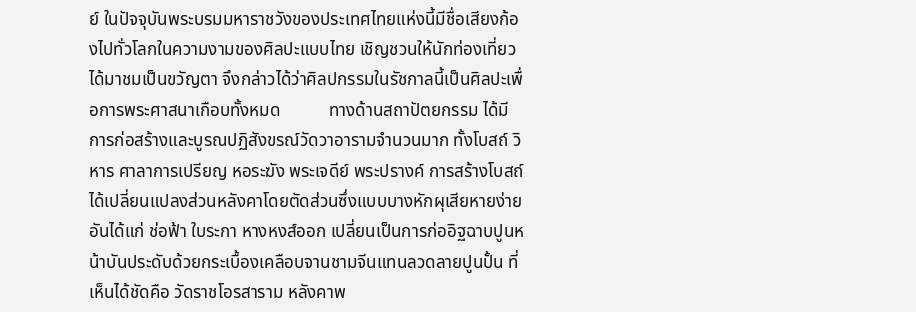ย์ ในปัจจุบันพระบรมมหาราชวังของประเทศไทยแห่งนี้มีชื่อเสียงก้องไปทั่วโลกในความงามของศิลปะแบบไทย เชิญชวนให้นักท่องเที่ยวได้มาชมเป็นขวัญตา จึงกล่าวได้ว่าศิลปกรรมในรัชกาลนี้เป็นศิลปะเพื่อการพระศาสนาเกือบทั้งหมด           ทางด้านสถาปัตยกรรม ได้มีการก่อสร้างและบูรณปฏิสังขรณ์วัดวาอารามจำนวนมาก ทั้งโบสถ์ วิหาร ศาลาการเปรียญ หอระฆัง พระเจดีย์ พระปรางค์ การสร้างโบสถ์ได้เปลี่ยนแปลงส่วนหลังคาโดยตัดส่วนซึ่งแบบบางหักผุเสียหายง่าย อันได้แก่ ช่อฟ้า ใบระกา หางหงส์ออก เปลี่ยนเป็นการก่ออิฐฉาบปูนหน้าบันประดับด้วยกระเบื้องเคลือบจานชามจีนแทนลวดลายปูนปั้น ที่เห็นได้ชัดคือ วัดราชโอรสาราม หลังคาพ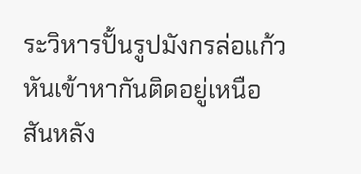ระวิหารปั้นรูปมังกรล่อแก้วหันเข้าหากันติดอยู่เหนือสันหลัง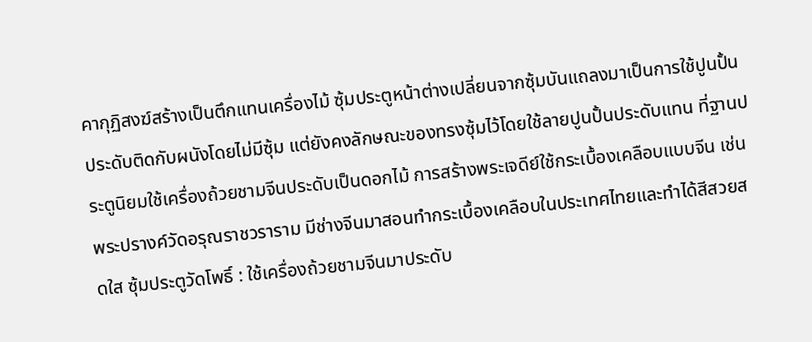คากุฏิสงฆ์สร้างเป็นตึกแทนเครื่องไม้ ซุ้มประตูหน้าต่างเปลี่ยนจากซุ้มบันแถลงมาเป็นการใช้ปูนปั้นประดับติดกับผนังโดยไม่มีซุ้ม แต่ยังคงลักษณะของทรงซุ้มไว้โดยใช้ลายปูนปั้นประดับแทน ที่ฐานประตูนิยมใช้เครื่องถ้วยชามจีนประดับเป็นดอกไม้ การสร้างพระเจดีย์ใช้กระเบื้องเคลือบแบบจีน เช่น พระปรางค์วัดอรุณราชวราราม มีช่างจีนมาสอนทำกระเบื้องเคลือบในประเทศไทยและทำได้สีสวยสดใส ซุ้มประตูวัดโพธิ์ : ใช้เครื่องถ้วยชามจีนมาประดับ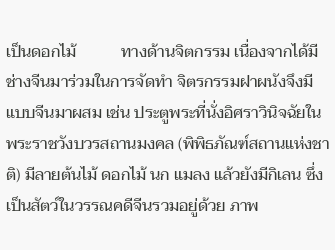เป็นดอกไม้           ทางด้านจิตกรรม เนื่องจากได้มีช่างจีนมาร่วมในการจัดทำ จิตรกรรมฝาผนังจึงมีแบบจีนมาผสม เช่น ประตูพระที่นั่งอิศราวินิจฉัยในพระราชวังบวรสถานมงคล (พิพิธภัณฑ์สถานแห่งชาติ) มีลายต้นไม้ ดอกไม้ นก แมลง แล้วยังมีกิเลน ซึ่งเป็นสัตว์ในวรรณคดีจีนรวมอยู่ด้วย ภาพ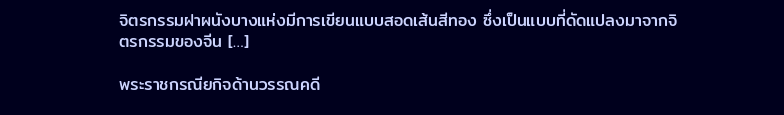จิตรกรรมฝาผนังบางแห่งมีการเขียนแบบสอดเส้นสีทอง ซึ่งเป็นแบบที่ดัดแปลงมาจากจิตรกรรมของจีน […]

พระราชกรณียกิจด้านวรรณคดี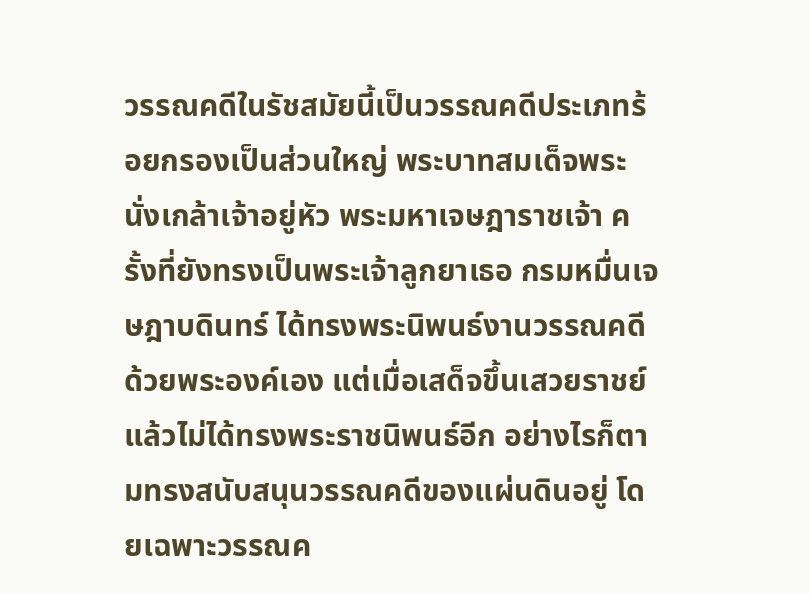วรรณคดีในรัชสมัยนี้เป็นวรรณคดีประเภทร้อยกรองเป็นส่วนใหญ่ พระบาทสมเด็จพระนั่งเกล้าเจ้าอยู่หัว พระมหาเจษฎาราชเจ้า ครั้งที่ยังทรงเป็นพระเจ้าลูกยาเธอ กรมหมื่นเจษฎาบดินทร์ ได้ทรงพระนิพนธ์งานวรรณคดีด้วยพระองค์เอง แต่เมื่อเสด็จขึ้นเสวยราชย์แล้วไม่ได้ทรงพระราชนิพนธ์อีก อย่างไรก็ตามทรงสนับสนุนวรรณคดีของแผ่นดินอยู่ โดยเฉพาะวรรณค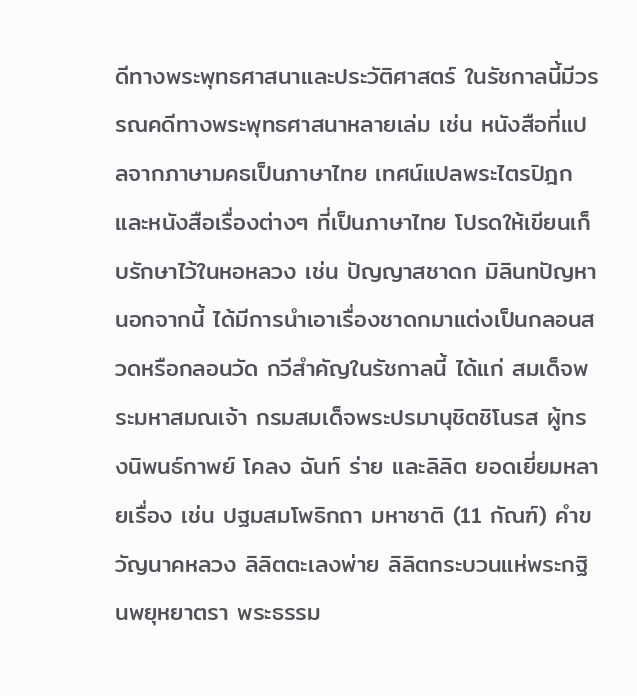ดีทางพระพุทธศาสนาและประวัติศาสตร์ ในรัชกาลนี้มีวรรณคดีทางพระพุทธศาสนาหลายเล่ม เช่น หนังสือที่แปลจากภาษามคธเป็นภาษาไทย เทศน์แปลพระไตรปิฎกและหนังสือเรื่องต่างๆ ที่เป็นภาษาไทย โปรดให้เขียนเก็บรักษาไว้ในหอหลวง เช่น ปัญญาสชาดก มิลินทปัญหา นอกจากนี้ ได้มีการนำเอาเรื่องชาดกมาแต่งเป็นกลอนสวดหรือกลอนวัด กวีสำคัญในรัชกาลนี้ ได้แก่ สมเด็จพระมหาสมณเจ้า กรมสมเด็จพระปรมานุชิตชิโนรส ผู้ทรงนิพนธ์กาพย์ โคลง ฉันท์ ร่าย และลิลิต ยอดเยี่ยมหลายเรื่อง เช่น ปฐมสมโพธิกถา มหาชาติ (11 กัณฑ์) คำขวัญนาคหลวง ลิลิตตะเลงพ่าย ลิลิตกระบวนแห่พระกฐินพยุหยาตรา พระธรรม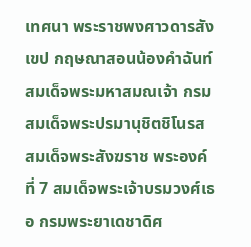เทศนา พระราชพงศาวดารสังเขป กฤษณาสอนน้องคำฉันท์ สมเด็จพระมหาสมณเจ้า กรมสมเด็จพระปรมานุชิตชิโนรส สมเด็จพระสังฆราช พระองค์ที่ 7 สมเด็จพระเจ้าบรมวงศ์เธอ กรมพระยาเดชาดิศ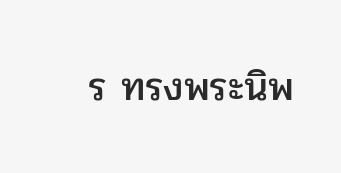ร ทรงพระนิพ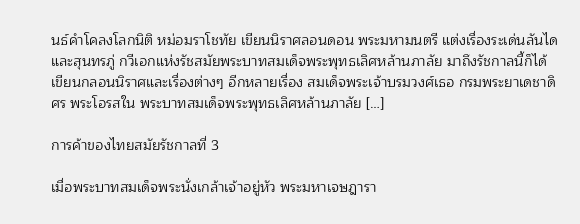นธ์คำโคลงโลกนิติ หม่อมราโชทัย เขียนนิราศลอนดอน พระมหามนตรี แต่งเรื่องระเด่นลันได และสุนทรภู่ กวีเอกแห่งรัชสมัยพระบาทสมเด็จพระพุทธเลิศหล้านภาลัย มาถึงรัชกาลนี้ก็ได้เขียนกลอนนิราศและเรื่องต่างๆ อีกหลายเรื่อง สมเด็จพระเจ้าบรมวงศ์เธอ กรมพระยาเดชาดิศร พระโอรสใน พระบาทสมเด็จพระพุทธเลิศหล้านภาลัย […]

การค้าของไทยสมัยรัชกาลที่ 3

เมื่อพระบาทสมเด็จพระนั่งเกล้าเจ้าอยู่หัว พระมหาเจษฎารา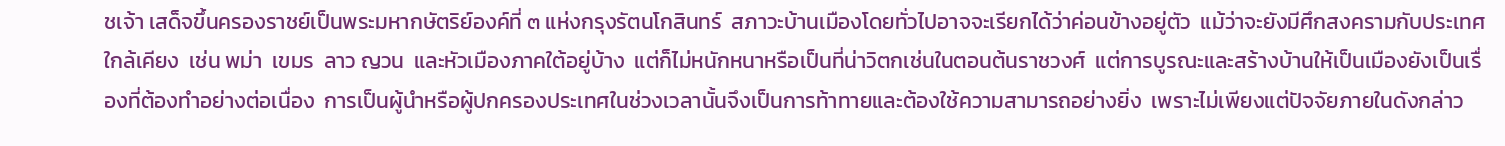ชเจ้า เสด็จขึ้นครองราชย์เป็นพระมหากษัตริย์องค์ที่ ๓ แห่งกรุงรัตนโกสินทร์  สภาวะบ้านเมืองโดยทั่วไปอาจจะเรียกได้ว่าค่อนข้างอยู่ตัว  แม้ว่าจะยังมีศึกสงครามกับประเทศใกล้เคียง  เช่น พม่า  เขมร  ลาว ญวน  และหัวเมืองภาคใต้อยู่บ้าง  แต่ก็ไม่หนักหนาหรือเป็นที่น่าวิตกเช่นในตอนต้นราชวงศ์  แต่การบูรณะและสร้างบ้านให้เป็นเมืองยังเป็นเรื่องที่ต้องทำอย่างต่อเนื่อง  การเป็นผู้นำหรือผู้ปกครองประเทศในช่วงเวลานั้นจึงเป็นการท้าทายและต้องใช้ความสามารถอย่างยิ่ง  เพราะไม่เพียงแต่ปัจจัยภายในดังกล่าว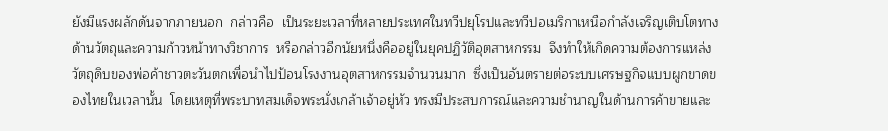ยังมีแรงผลักดันจากภายนอก  กล่าวคือ  เป็นระยะเวลาที่หลายประเทศในทวีปยุโรปและทวีปอเมริกาเหนือกำลังเจริญเติบโตทางด้านวัตถุและความก้าวหน้าทางวิชาการ  หรือกล่าวอีกนัยหนึ่งคืออยู่ในยุคปฏิวัติอุตสาหกรรม  จึงทำให้เกิดความต้องการแหล่งวัตถุดิบของพ่อค้าชาวตะวันตกเพื่อนำไปป้อนโรงงานอุตสาหกรรมจำนวนมาก  ซึ่งเป็นอันตรายต่อระบบเศรษฐกิจแบบผูกขาดของไทยในเวลานั้น  โดยเหตุที่พระบาทสมเด็จพระนั่งเกล้าเจ้าอยู่หัว ทรงมีประสบการณ์และความชำนาญในด้านการค้าขายและ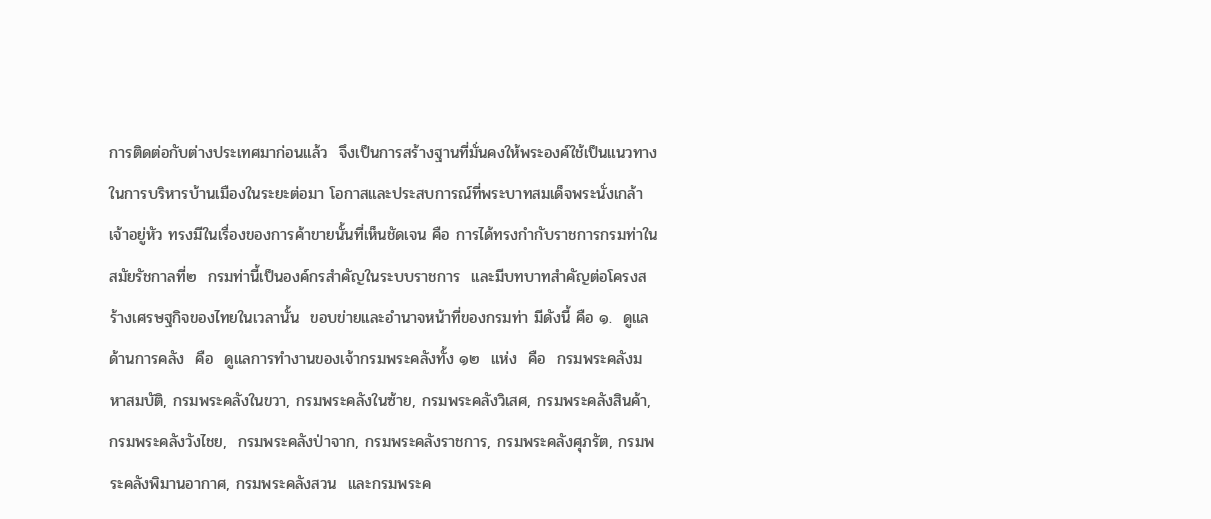การติดต่อกับต่างประเทศมาก่อนแล้ว  จึงเป็นการสร้างฐานที่มั่นคงให้พระองค์ใช้เป็นแนวทางในการบริหารบ้านเมืองในระยะต่อมา โอกาสและประสบการณ์ที่พระบาทสมเด็จพระนั่งเกล้าเจ้าอยู่หัว ทรงมีในเรื่องของการค้าขายนั้นที่เห็นชัดเจน คือ การได้ทรงกำกับราชการกรมท่าในสมัยรัชกาลที่๒  กรมท่านี้เป็นองค์กรสำคัญในระบบราชการ  และมีบทบาทสำคัญต่อโครงสร้างเศรษฐกิจของไทยในเวลานั้น  ขอบข่ายและอำนาจหน้าที่ของกรมท่า มีดังนี้ คือ ๑.  ดูแลด้านการคลัง  คือ  ดูแลการทำงานของเจ้ากรมพระคลังทั้ง ๑๒  แห่ง  คือ  กรมพระคลังมหาสมบัติ, กรมพระคลังในขวา, กรมพระคลังในซ้าย, กรมพระคลังวิเสศ, กรมพระคลังสินค้า, กรมพระคลังวังไชย,  กรมพระคลังป่าจาก, กรมพระคลังราชการ, กรมพระคลังศุภรัต, กรมพระคลังพิมานอากาศ, กรมพระคลังสวน  และกรมพระค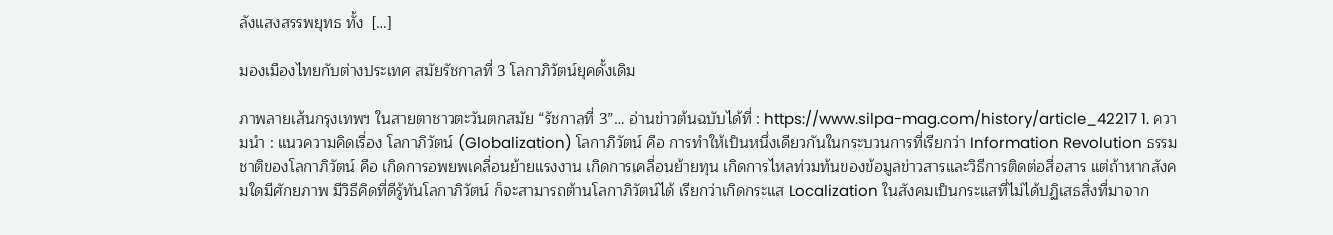ลังแสงสรรพยุทธ ทั้ง  […]

มองเมืองไทยกับต่างประเทศ สมัยรัชกาลที่ 3 โลกาภิวัตน์ยุคดั้งเดิม

ภาพลายเส้นกรุงเทพฯ ในสายตาชาวตะวันตกสมัย “รัชกาลที่ 3”… อ่านข่าวต้นฉบับได้ที่ : https://www.silpa-mag.com/history/article_42217 1. ความนำ : แนวความคิดเรื่อง โลกาภิวัตน์ (Globalization) โลกาภิวัตน์ คือ การทำให้เป็นหนึ่งเดียวกันในกระบวนการที่เรียกว่า Information Revolution ธรรมชาติของโลกาภิวัตน์ คือ เกิดการอพยพเคลื่อนย้ายแรงงาน เกิดการเคลื่อนย้ายทุน เกิดการไหลท่วมท้นของข้อมูลข่าวสารและวิธีการติดต่อสื่อสาร แต่ถ้าหากสังคมใดมีศักยภาพ มีวิธีคิดที่ดีรู้ทันโลกาภิวัตน์ ก็จะสามารถต้านโลกาภิวัตน์ได้ เรียกว่าเกิดกระแส Localization ในสังคมเป็นกระแสที่ไม่ได้ปฏิเสธสิ่งที่มาจาก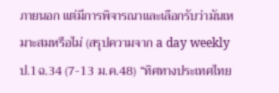ภายนอก แต่มีการพิจารณาและเลือกรับว่ามันเหมาะสมหรือไม่ (สรุปความจาก a day weekly ป.1ฉ.34 (7-13 ม.ค.48) “ทิศทางประเทศไทย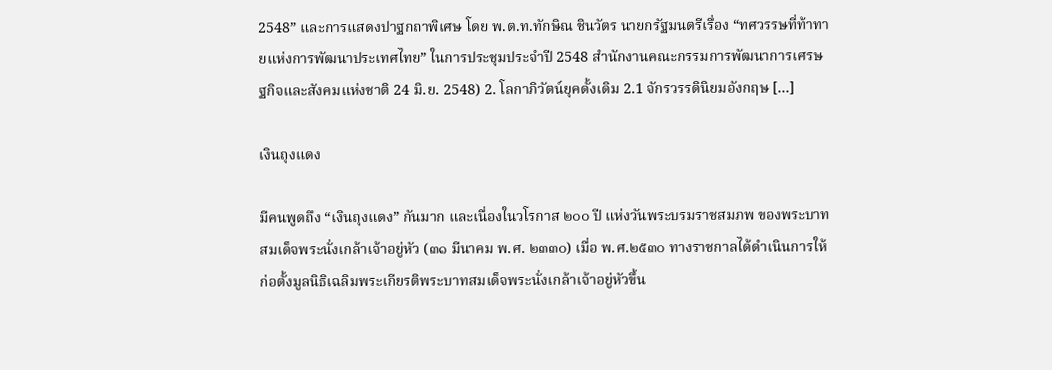2548” และการแสดงปาฐกถาพิเศษ โดย พ.ต.ท.ทักษิณ ชินวัตร นายกรัฐมนตรีเรื่อง “ทศวรรษที่ท้าทายแห่งการพัฒนาประเทศไทย” ในการประชุมประจำปี 2548 สำนักงานคณะกรรมการพัฒนาการเศรษฐกิจและสังคมแห่งชาติ 24 มิ.ย. 2548) 2. โลกาภิวัตน์ยุคดั้งเดิม 2.1 จักรวรรดินิยมอังกฤษ […]

เงินถุงแดง

มีคนพูดถึง “เงินถุงแดง” กันมาก และเนื่องในวโรกาส ๒๐๐ ปี แห่งวันพระบรมราชสมภพ ของพระบาทสมเด็จพระนั่งเกล้าเจ้าอยู่หัว (๓๑ มีนาคม พ.ศ. ๒๓๓๐) เมื่อ พ.ศ.๒๕๓๐ ทางราชกาลได้ดำเนินการให้ก่อตั้งมูลนิธิเฉลิมพระเกียรติพระบาทสมเด็จพระนั่งเกล้าเจ้าอยู่หัวขึ้น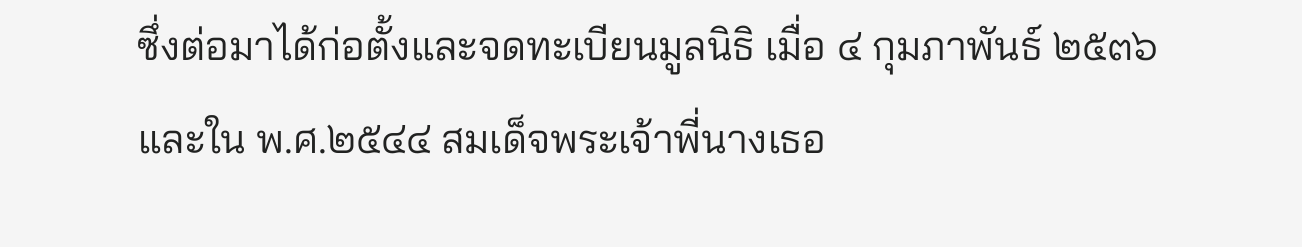ซึ่งต่อมาได้ก่อตั้งและจดทะเบียนมูลนิธิ เมื่อ ๔ กุมภาพันธ์ ๒๕๓๖ และใน พ.ศ.๒๕๔๔ สมเด็จพระเจ้าพี่นางเธอ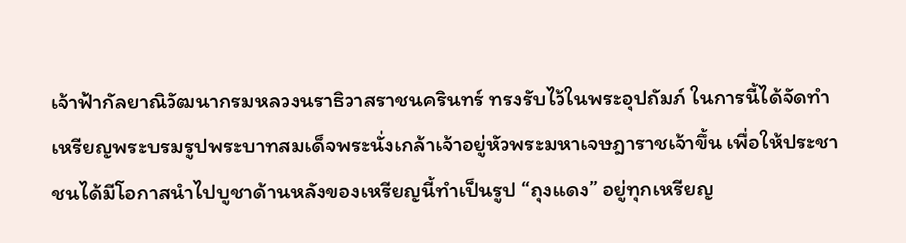เจ้าฟ้ากัลยาณิวัฒนากรมหลวงนราธิวาสราชนครินทร์ ทรงรับไว้ในพระอุปถัมภ์ ในการนี้ได้จัดทำเหรียญพระบรมรูปพระบาทสมเด็จพระนั่งเกล้าเจ้าอยู่หัวพระมหาเจษฎาราชเจ้าขึ้น เพื่อให้ประชาชนได้มีโอกาสนำไปบูชาด้านหลังของเหรียญนี้ทำเป็นรูป “ถุงแดง” อยู่ทุกเหรียญ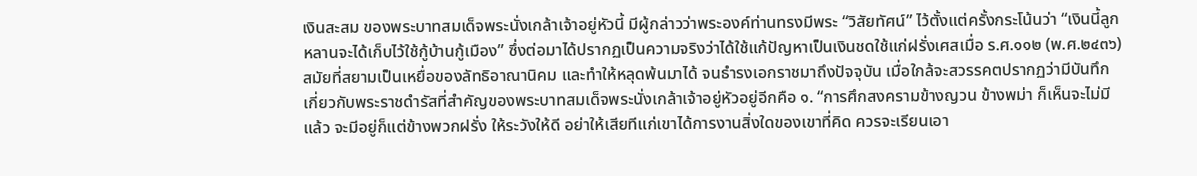เงินสะสม ของพระบาทสมเด็จพระนั่งเกล้าเจ้าอยู่หัวนี้ มีผู้กล่าวว่าพระองค์ท่านทรงมีพระ “วิสัยทัศน์” ไว้ตั้งแต่ครั้งกระโน้นว่า “เงินนี้ลูกหลานจะได้เก็บไว้ใช้กู้บ้านกู้เมือง” ซึ่งต่อมาได้ปรากฏเป็นความจริงว่าได้ใช้แก้ปัญหาเป็นเงินชดใช้แก่ฝรั่งเศสเมื่อ ร.ศ.๑๑๒ (พ.ศ.๒๔๓๖) สมัยที่สยามเป็นเหยื่อของลัทธิอาณานิคม และทำให้หลุดพ้นมาได้ จนธำรงเอกราชมาถึงปัจจุบัน เมื่อใกล้จะสวรรคตปรากฏว่ามีบันทึกเกี่ยวกับพระราชดำรัสที่สำคัญของพระบาทสมเด็จพระนั่งเกล้าเจ้าอยู่หัวอยู่อีกคือ ๑. “การศึกสงครามข้างญวน ข้างพม่า ก็เห็นจะไม่มีแล้ว จะมีอยู่ก็แต่ข้างพวกฝรั่ง ให้ระวังให้ดี อย่าให้เสียทีแก่เขาได้การงานสิ่งใดของเขาที่คิด ควรจะเรียนเอา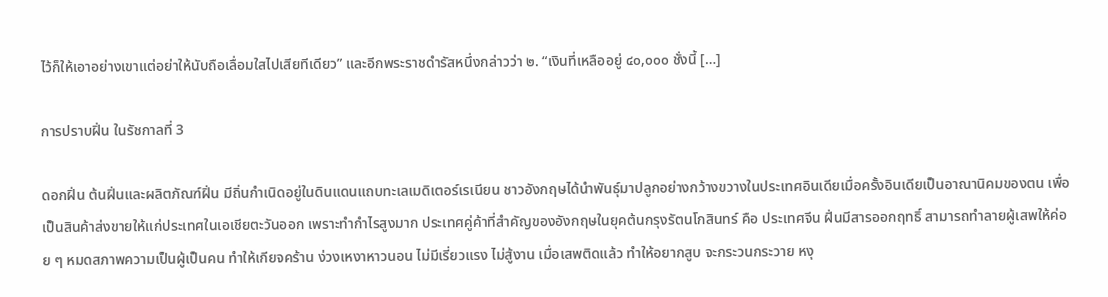ไว้ก็ให้เอาอย่างเขาแต่อย่าให้นับถือเลื่อมใสไปเสียทีเดียว” และอีกพระราชดำรัสหนึ่งกล่าวว่า ๒. “เงินที่เหลืออยู่ ๔๐,๐๐๐ ชั่งนี้ […]

การปราบฝิ่น ในรัชกาลที่ 3

ดอกฝิ่น ต้นฝิ่นและผลิตภัณฑ์ฝิ่น มีถิ่นกำเนิดอยู่ในดินแดนแถบทะเลเมดิเตอร์เรเนียน ชาวอังกฤษได้นำพันธุ์มาปลูกอย่างกว้างขวางในประเทศอินเดียเมื่อครั้งอินเดียเป็นอาณานิคมของตน เพื่อเป็นสินค้าส่งขายให้แก่ประเทศในเอเชียตะวันออก เพราะทำกำไรสูงมาก ประเทศคู่ค้าที่สำคัญของอังกฤษในยุคต้นกรุงรัตนโกสินทร์ คือ ประเทศจีน ฝิ่นมีสารออกฤทธิ์ สามารถทำลายผู้เสพให้ค่อย ๆ หมดสภาพความเป็นผู้เป็นคน ทำให้เกียจคร้าน ง่วงเหงาหาวนอน ไม่มีเรี่ยวแรง ไม่สู้งาน เมื่อเสพติดแล้ว ทำให้อยากสูบ จะกระวนกระวาย หงุ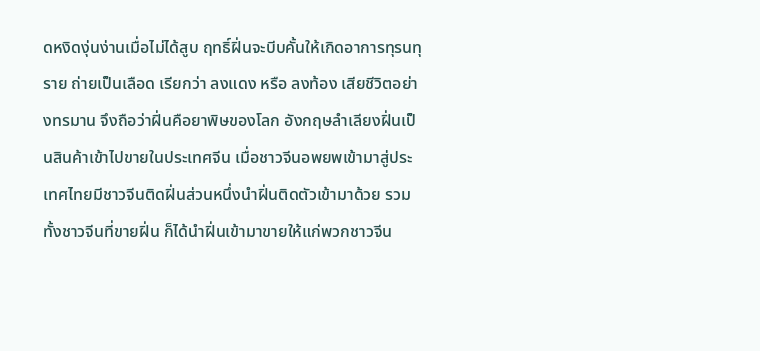ดหงิดงุ่นง่านเมื่อไม่ได้สูบ ฤทธิ์ฝิ่นจะบีบคั้นให้เกิดอาการทุรนทุราย ถ่ายเป็นเลือด เรียกว่า ลงแดง หรือ ลงท้อง เสียชีวิตอย่างทรมาน จึงถือว่าฝิ่นคือยาพิษของโลก อังกฤษลำเลียงฝิ่นเป็นสินค้าเข้าไปขายในประเทศจีน เมื่อชาวจีนอพยพเข้ามาสู่ประเทศไทยมีชาวจีนติดฝิ่นส่วนหนึ่งนำฝิ่นติดตัวเข้ามาด้วย รวมทั้งชาวจีนที่ขายฝิ่น ก็ได้นำฝิ่นเข้ามาขายให้แก่พวกชาวจีน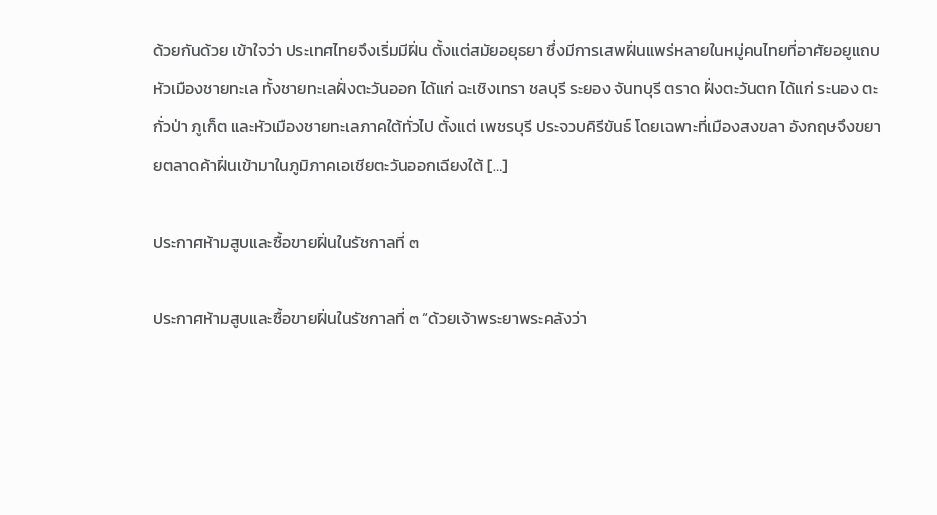ด้วยกันด้วย เข้าใจว่า ประเทศไทยจึงเริ่มมีฝิ่น ตั้งแต่สมัยอยุธยา ซึ่งมีการเสพฝิ่นแพร่หลายในหมู่คนไทยที่อาศัยอยูแถบหัวเมืองชายทะเล ทั้งชายทะเลฝั่งตะวันออก ได้แก่ ฉะเชิงเทรา ชลบุรี ระยอง จันทบุรี ตราด ฝั่งตะวันตก ได้แก่ ระนอง ตะกั่วป่า ภูเก็ต และหัวเมืองชายทะเลภาคใต้ทั่วไป ตั้งแต่ เพชรบุรี ประจวบคิรีขันธ์ โดยเฉพาะที่เมืองสงขลา อังกฤษจึงขยายตลาดค้าฝิ่นเข้ามาในภูมิภาคเอเชียตะวันออกเฉียงใต้ […]

ประกาศห้ามสูบและซื้อขายฝิ่นในรัชกาลที่ ๓

ประกาศห้ามสูบและซื้อขายฝิ่นในรัชกาลที่ ๓ “ด้วยเจ้าพระยาพระคลังว่า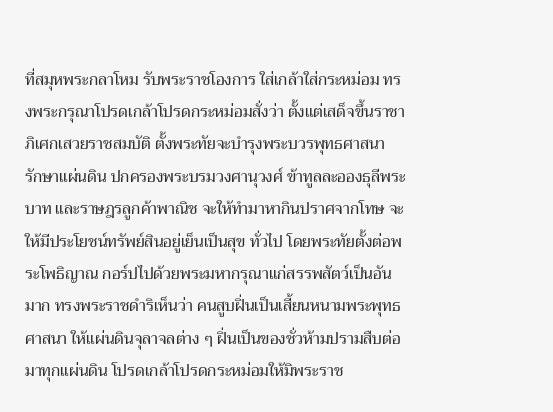ที่สมุหพระกลาโหม รับพระราชโองการ ใส่เกล้าใส่กระหม่อม ทรงพระกรุณาโปรดเกล้าโปรดกระหม่อมสั่งว่า ตั้งแต่เสด็จขึ้นราชาภิเศกเสวยราชสมบัติ ตั้งพระทัยจะบำรุงพระบวรพุทธศาสนา รักษาแผ่นดิน ปกครองพระบรมวงศานุวงศ์ ข้าทูลละอองธุลีพระบาท และราษฎรลูกค้าพาณิช จะให้ทำมาหากินปราศจากโทษ จะให้มีประโยชน์ทรัพย์สินอยู่เย็นเป็นสุข ทั่วไป โดยพระทัยตั้งต่อพระโพธิญาณ กอร์ปไปด้วยพระมหากรุณาแก่สรรพสัตว์เป็นอันมาก ทรงพระราชดำริเห็นว่า คนสูบฝิ่นเป็นเสี้ยนหนามพระพุทธศาสนา ให้แผ่นดินจุลาจลต่าง ๆ ฝิ่นเป็นของชั่วห้ามปรามสืบต่อมาทุกแผ่นดิน โปรดเกล้าโปรดกระหม่อมให้มิพระราช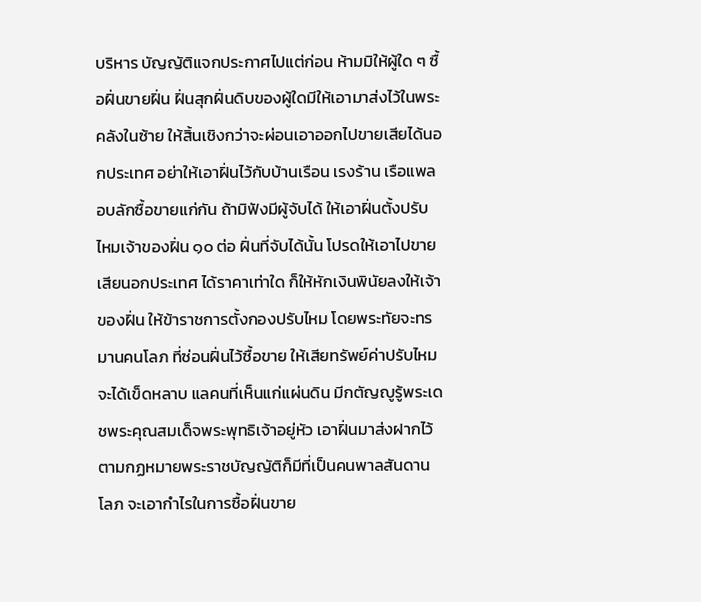บริหาร บัญญัติแจกประกาศไปแต่ก่อน ห้ามมิให้ผู้ใด ๆ ซื้อฝิ่นขายฝิ่น ฝิ่นสุกฝิ่นดิบของผู้ใดมีให้เอามาส่งไว้ในพระคลังในซ้าย ให้สิ้นเชิงกว่าจะผ่อนเอาออกไปขายเสียได้นอกประเทศ อย่าให้เอาฝิ่นไว้กับบ้านเรือน เรงร้าน เรือแพลอบลักซื้อขายแก่กัน ถ้ามิฟังมีผู้จับได้ ให้เอาฝิ่นตั้งปรับไหมเจ้าของฝิ่น ๑๐ ต่อ ฝิ่นที่จับได้นั้น โปรดให้เอาไปขายเสียนอกประเทศ ได้ราคาเท่าใด ก็ให้หักเงินพินัยลงให้เจ้าของฝิ่น ให้ข้าราชการตั้งกองปรับไหม โดยพระทัยจะทรมานคนโลภ ที่ซ่อนฝิ่นไว้ซื้อขาย ให้เสียทรัพย์ค่าปรับไหม จะได้เข็ดหลาบ แลคนที่เห็นแก่แผ่นดิน มีกตัญญูรู้พระเดชพระคุณสมเด็จพระพุทธิเจ้าอยู่หัว เอาฝิ่นมาส่งฝากไว้ตามกฏหมายพระราชบัญญัติก็มีที่เป็นคนพาลสันดานโลภ จะเอากำไรในการซื้อฝิ่นขาย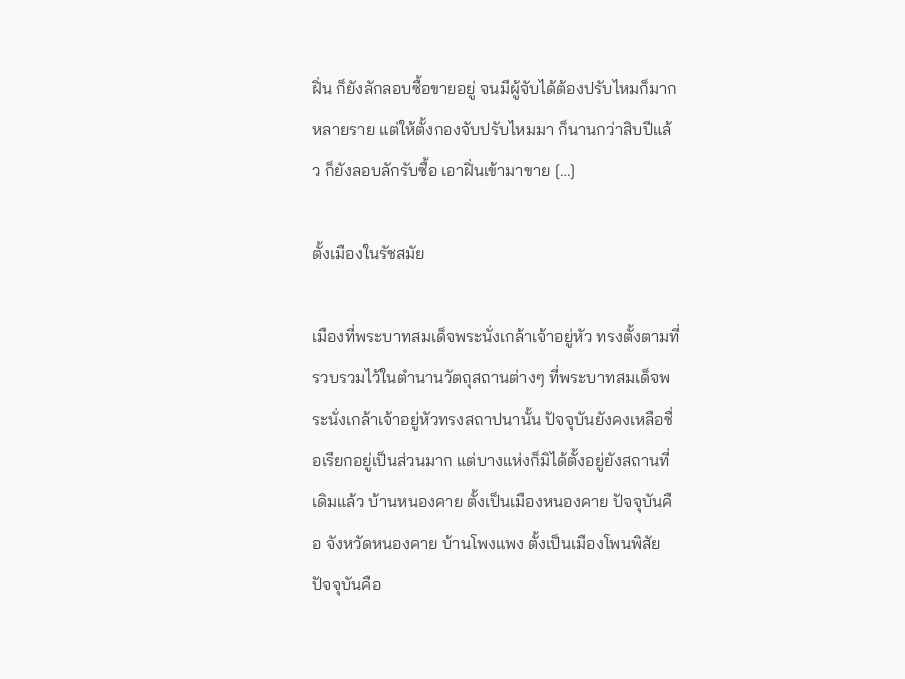ฝิ่น ก็ยังลักลอบซื้อขายอยู่ จนมีผู้จับได้ต้องปรับไหมก็มากหลายราย แต่ให้ตั้งกองจับปรับไหมมา ก็นานกว่าสิบปีแล้ว ก็ยังลอบลักรับซื้อ เอาฝิ่นเข้ามาขาย […]

ตั้งเมืองในรัชสมัย

เมืองที่พระบาทสมเด็จพระนั่งเกล้าเจ้าอยู่หัว ทรงตั้งตามที่รวบรวมไว้ในตำนานวัตถุสถานต่างๆ ที่พระบาทสมเด็จพระนั่งเกล้าเจ้าอยู่หัวทรงสถาปนานั้น ปัจจุบันยังคงเหลือชื่อเรียกอยู่เป็นส่วนมาก แต่บางแห่งก็มิได้ตั้งอยู่ยังสถานที่เดิมแล้ว บ้านหนองคาย ตั้งเป็นเมืองหนองคาย ปัจจุบันคือ จังหวัดหนองคาย บ้านโพงแพง ตั้งเป็นเมืองโพนพิสัย ปัจจุบันคือ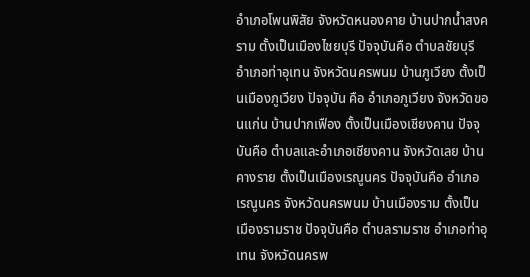อำเภอโพนพิสัย จังหวัดหนองคาย บ้านปากน้ำสงคราม ตั้งเป็นเมืองไชยบุรี ปัจจุบันคือ ตำบลชัยบุรี อำเภอท่าอุเทน จังหวัดนครพนม บ้านภูเวียง ตั้งเป็นเมืองภูเวียง ปัจจุบัน คือ อำเภอภูเวียง จังหวัดขอนแก่น บ้านปากเฟือง ตั้งเป็นเมืองเชียงคาน ปัจจุบันคือ ตำบลและอำเภอเชียงคาน จังหวัดเลย บ้านคางราย ตั้งเป็นเมืองเรณูนคร ปัจจุบันคือ อำเภอเรณูนคร จังหวัดนครพนม บ้านเมืองราม ตั้งเป็นเมืองรามราช ปัจจุบันคือ ตำบลรามราช อำเภอท่าอุเทน จังหวัดนครพ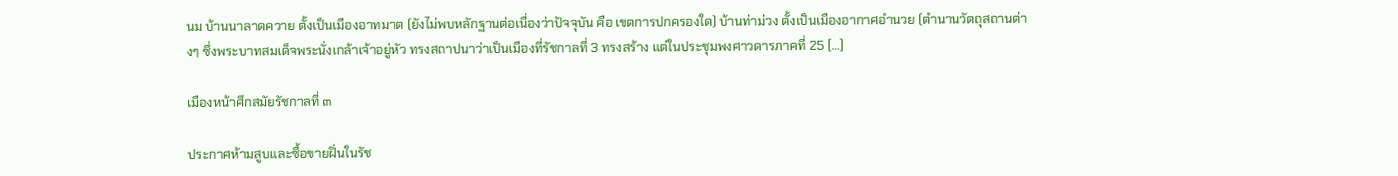นม บ้านนาลาดควาย ตั้งเป็นเมืองอาทมาต (ยังไม่พบหลักฐานต่อเนื่องว่าปัจจุบัน คือ เขตการปกครองใด) บ้านท่าม่วง ตั้งเป็นเมืองอากาศอำนวย (ตำนานวัตถุสถานต่างๆ ซึ่งพระบาทสมเด็จพระนั่งเกล้าเจ้าอยู่หัว ทรงสถาปนาว่าเป็นเมืองที่รัชกาลที่ 3 ทรงสร้าง แต่ในประชุมพงศาวดารภาคที่ 25 […]

เมืองหน้าศึกสมัยรัชกาลที่ ๓

ประกาศห้ามสูบและซื้อขายฝิ่นในรัช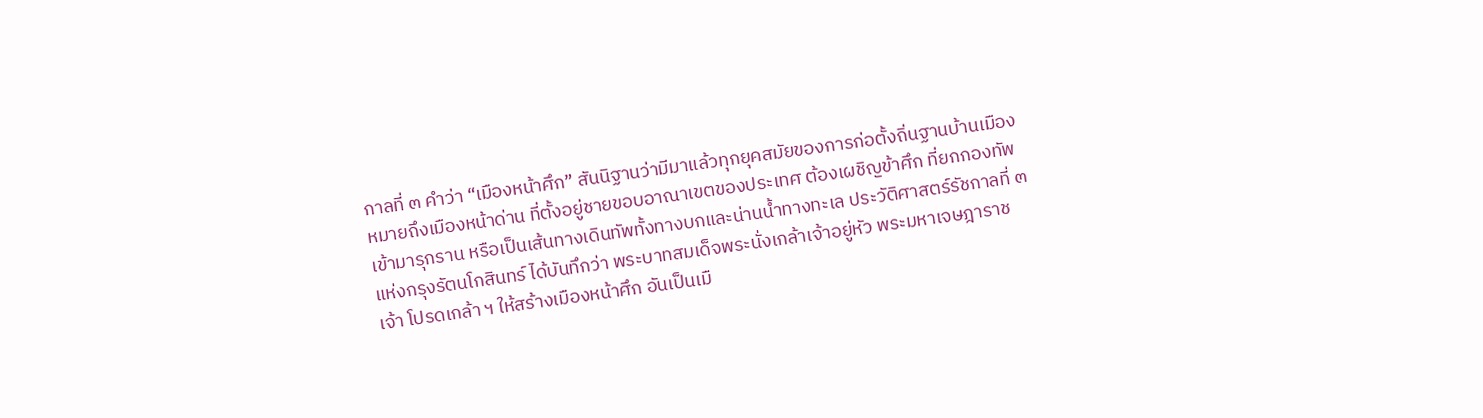กาลที่ ๓ คำว่า “เมืองหน้าศึก” สันนิฐานว่ามีมาแล้วทุกยุคสมัยของการก่อตั้งถิ่นฐานบ้านเมือง หมายถึงเมืองหน้าด่าน ที่ตั้งอยู่ชายขอบอาณาเขตของประเทศ ต้องเผชิญข้าศึก ที่ยกกองทัพ เข้ามารุกราน หรือเป็นเส้นทางเดินทัพทั้งทางบกและน่านน้ำทางทะเล ประวัติศาสตร์รัชกาลที่ ๓ แห่งกรุงรัตนโกสินทร์ ได้บันทึกว่า พระบาทสมเด็จพระนั่งเกล้าเจ้าอยู่หัว พระมหาเจษฎาราชเจ้า โปรดเกล้า ฯ ให้สร้างเมืองหน้าศึก อันเป็นเมื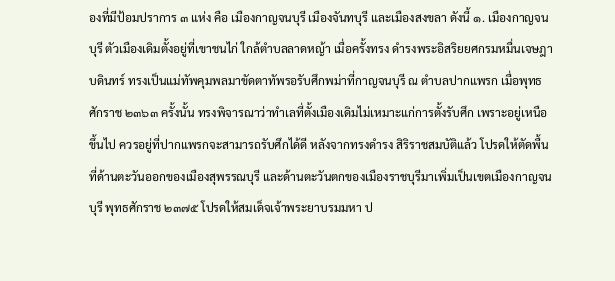องที่มีป้อมปราการ ๓ แห่ง คือ เมืองกาญจนบุรี เมืองจันทบุรี และเมืองสงขลา ดังนี้ ๑. เมืองกาญจนบุรี ตัวเมืองเดิมตั้งอยู่ที่เขาชนไก่ ใกล้ตำบลลาดหญ้า เมื่อครั้งทรง ดำรงพระอิสริยยศกรมหมื่นเจษฎาบดินทร์ ทรงเป็นแม่ทัพคุมพลมาขัดตาทัพรอรับศึกพม่าที่กาญจนบุรี ณ ตำบลปากแพรก เมื่อพุทธศักราช ๒๓๖๓ ครั้งนั้น ทรงพิจารณาว่าทำเลที่ตั้งเมืองเดิมไม่เหมาะแก่การตั้งรับศึก เพราะอยู่เหนือขึ้นไป ควรอยู่ที่ปากแพรกจะสามารถรับศึกได้ดี หลังจากทรงดำรง สิริราชสมบัติแล้ว โปรดให้ตัดพื้นที่ด้านตะวันออกของเมืองสุพรรณบุรี และด้านตะวันตกของเมืองราชบุรีมาเพิ่มเป็นเขตเมืองกาญจนบุรี พุทธศักราช ๒๓๗๕ โปรดให้สมเด็จเจ้าพระยาบรมมหา ป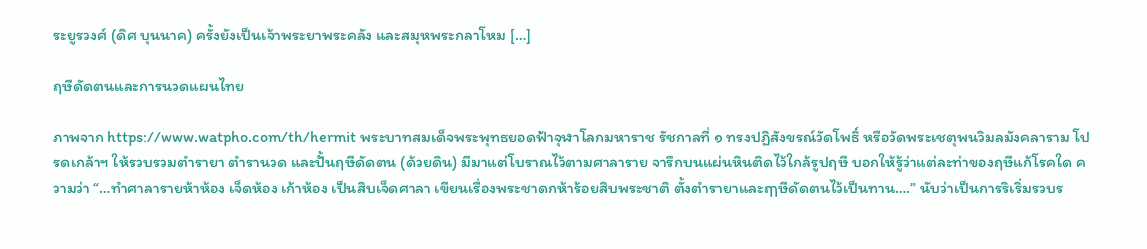ระยูรวงศ์ (ดิศ บุนนาค) ครั้งยังเป็นเจ้าพระยาพระคลัง และสมุหพระกลาโหม […]

ฤษีดัดตนและการนวดแผนไทย

ภาพจาก https://www.watpho.com/th/hermit พระบาทสมเด็จพระพุทธยอดฟ้าจุฬาโลกมหาราช รัชกาลที่ ๑ ทรงปฏิสังขรณ์วัดโพธิ์ หรือวัดพระเชตุพนวิมลมังคลาราม โปรดเกล้าฯ ให้รวบรวมตำรายา ตำรานวด และปั้นฤษีดัดตน (ด้วยดิน) มีมาแต่โบราณไว้ตามศาลาราย จารึกบนแผ่นหินติดไว้ใกล้รูปฤษี บอกให้รู้ว่าแต่ละท่าของฤษีแก้โรคใด ความว่า “…ทำศาลารายห้าห้อง เจ็ดห้อง เก้าห้อง เป็นสิบเจ็ดศาลา เขียนเรื่องพระชาดกห้าร้อยสิบพระชาติ ตั้งตำรายาและฤๅษีดัดตนไว้เป็นทาน….” นับว่าเป็นการริเริ่มรวบร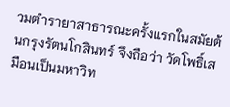วมตำรายาสาธารณะครั้งแรกในสมัยต้นกรุงรัตนโกสินทร์ จึงถือว่า วัดโพธิ์เสมือนเป็นมหาวิท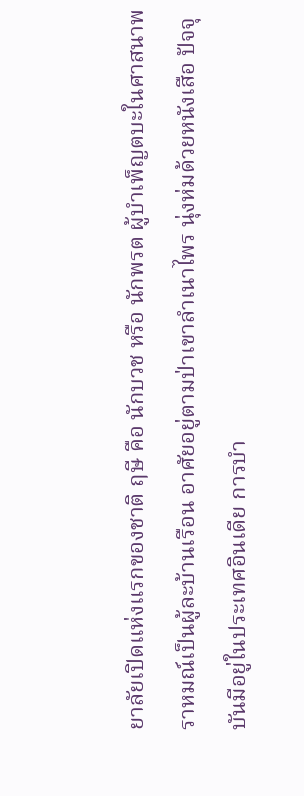ยาลัยเปิดแห่งแรกของชาติ ฤษี คือ นักบวช หรือ นักพรต ผู้บำเพ็ญตบะในศาสนาพราหมณ์เป็นผู้ละบ้านเรือน อาศัยอยู่ตามป่าเขาลำเนาไพร นุ่งห่มด้วยหนังเสือ ปัจจุบันมีอยู่ในประเทศอินเดีย การบำ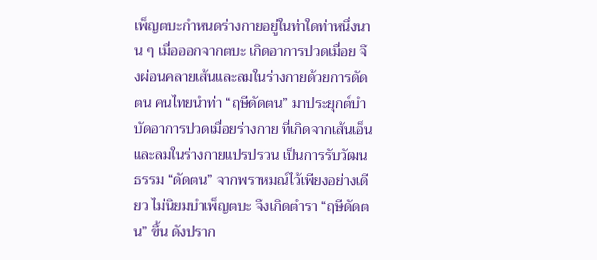เพ็ญตบะกำหนดร่างกายอยู่ในท่าใดท่าหนึ่งนาน ๆ เมื่อออกจากตบะ เกิดอาการปวดเมื่อย จึงผ่อนคลายเส้นและลมในร่างกายด้วยการดัดตน คนไทยนำท่า “ฤษีดัดตน” มาประยุกต์บำบัดอาการปวดเมื่อยร่างกาย ที่เกิดจากเส้นเอ็นและลมในร่างกายแปรปรวน เป็นการรับวัฒนธรรม “ดัดตน” จากพราหมณ์ไว้เพียงอย่างเดียว ไม่นิยมบำเพ็ญตบะ จึงเกิดตำรา “ฤษีดัดตน” ขึ้น ดังปราก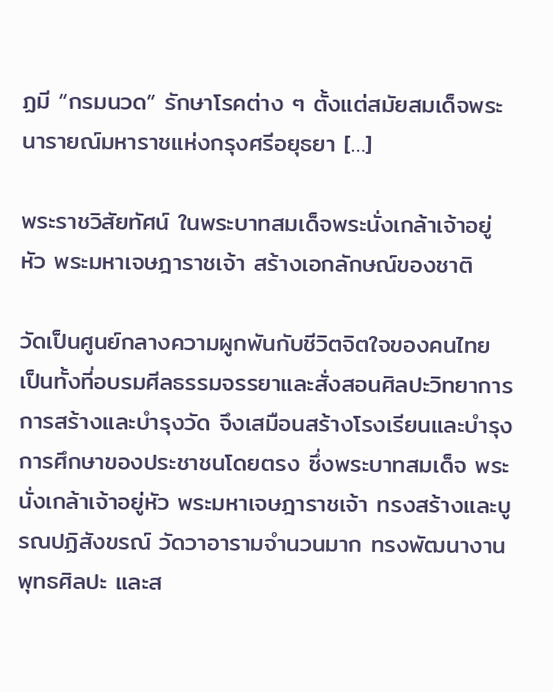ฏมี “กรมนวด” รักษาโรคต่าง ๆ ตั้งแต่สมัยสมเด็จพระนารายณ์มหาราชแห่งกรุงศรีอยุธยา […]

พระราชวิสัยทัศน์ ในพระบาทสมเด็จพระนั่งเกล้าเจ้าอยู่หัว พระมหาเจษฎาราชเจ้า สร้างเอกลักษณ์ของชาติ

วัดเป็นศูนย์กลางความผูกพันกับชีวิตจิตใจของคนไทย เป็นทั้งที่อบรมศีลธรรมจรรยาและสั่งสอนศิลปะวิทยาการ การสร้างและบำรุงวัด จึงเสมือนสร้างโรงเรียนและบำรุงการศึกษาของประชาชนโดยตรง ซึ่งพระบาทสมเด็จ พระนั่งเกล้าเจ้าอยู่หัว พระมหาเจษฎาราชเจ้า ทรงสร้างและบูรณปฏิสังขรณ์ วัดวาอารามจำนวนมาก ทรงพัฒนางานพุทธศิลปะ และส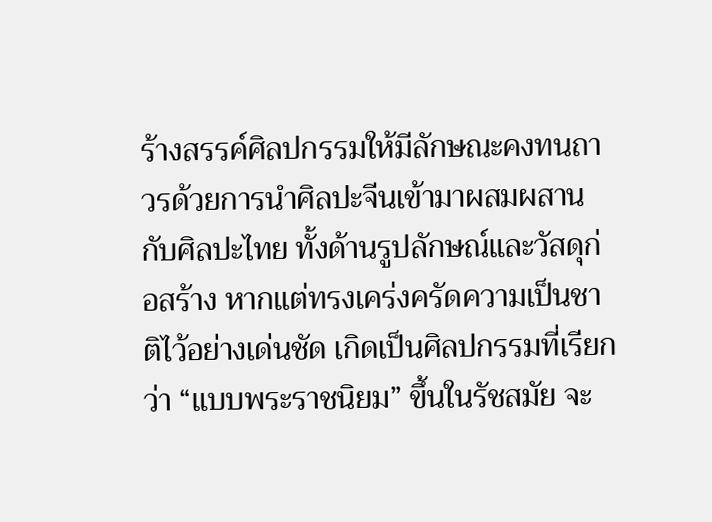ร้างสรรค์ศิลปกรรมให้มีลักษณะคงทนถาวรด้วยการนำศิลปะจีนเข้ามาผสมผสานกับศิลปะไทย ทั้งด้านรูปลักษณ์และวัสดุก่อสร้าง หากแต่ทรงเคร่งครัดความเป็นชาติไว้อย่างเด่นชัด เกิดเป็นศิลปกรรมที่เรียกว่า “แบบพระราชนิยม” ขึ้นในรัชสมัย จะ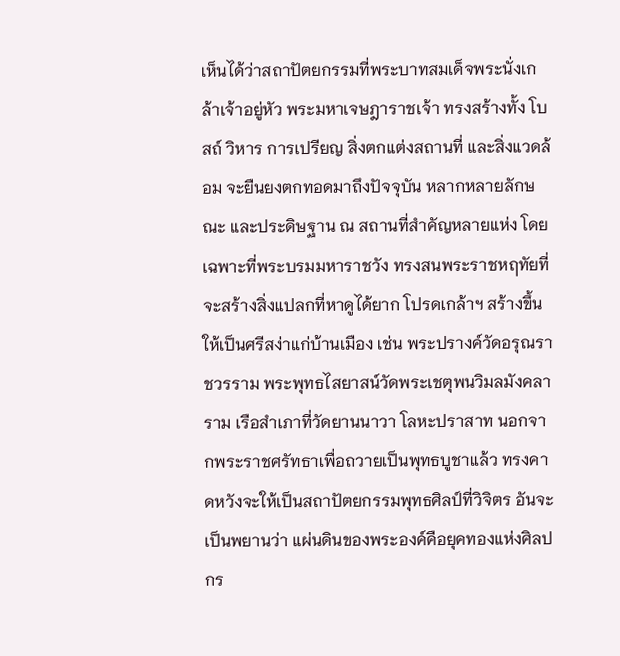เห็นได้ว่าสถาปัตยกรรมที่พระบาทสมเด็จพระนั่งเกล้าเจ้าอยู่หัว พระมหาเจษฎาราชเจ้า ทรงสร้างทั้ง โบสถ์ วิหาร การเปรียญ สิ่งตกแต่งสถานที่ และสิ่งแวดล้อม จะยืนยงตกทอดมาถึงปัจจุบัน หลากหลายลักษณะ และประดิษฐาน ณ สถานที่สำคัญหลายแห่ง โดยเฉพาะที่พระบรมมหาราชวัง ทรงสนพระราชหฤทัยที่จะสร้างสิ่งแปลกที่หาดูได้ยาก โปรดเกล้าฯ สร้างขึ้นให้เป็นศรีสง่าแก่บ้านเมือง เช่น พระปรางค์วัดอรุณราชวรราม พระพุทธไสยาสน์วัดพระเชตุพนวิมลมังคลาราม เรือสำเภาที่วัดยานนาวา โลหะปราสาท นอกจากพระราชศรัทธาเพื่อถวายเป็นพุทธบูชาแล้ว ทรงคาดหวังจะให้เป็นสถาปัตยกรรมพุทธศิลป์ที่วิจิตร อันจะเป็นพยานว่า แผ่นดินของพระองค์คือยุคทองแห่งศิลปกร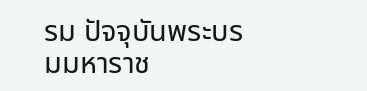รม ปัจจุบันพระบรมมหาราช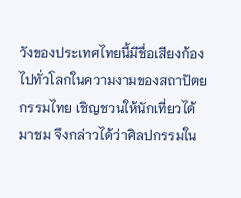วังของประเทศไทยนี้มีชื่อเสียงก้องไปทั่วโลกในความงามของสถาปัตยกรรมไทย เชิญชวนให้นักเที่ยวได้มาชม จึงกล่าวได้ว่าศิลปกรรมใน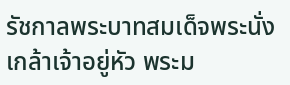รัชกาลพระบาทสมเด็จพระนั่งเกล้าเจ้าอยู่หัว พระม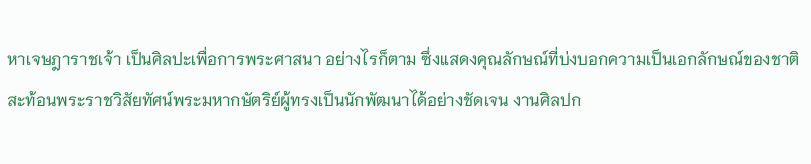หาเจษฎาราชเจ้า เป็นศิลปะเพื่อการพระศาสนา อย่างไรก็ตาม ซึ่งแสดงคุณลักษณ์ที่บ่งบอกความเป็นเอกลักษณ์ของชาติ สะท้อนพระราชวิสัยทัศน์พระมหากษัตริย์ผู้ทรงเป็นนักพัฒนาได้อย่างชัดเจน งานศิลปก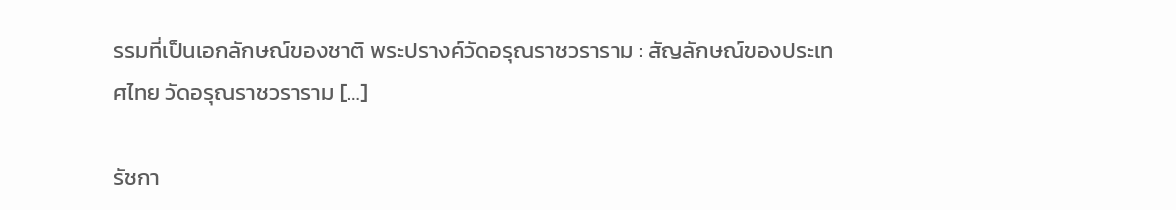รรมที่เป็นเอกลักษณ์ของชาติ พระปรางค์วัดอรุณราชวราราม : สัญลักษณ์ของประเทศไทย วัดอรุณราชวราราม […]

รัชกา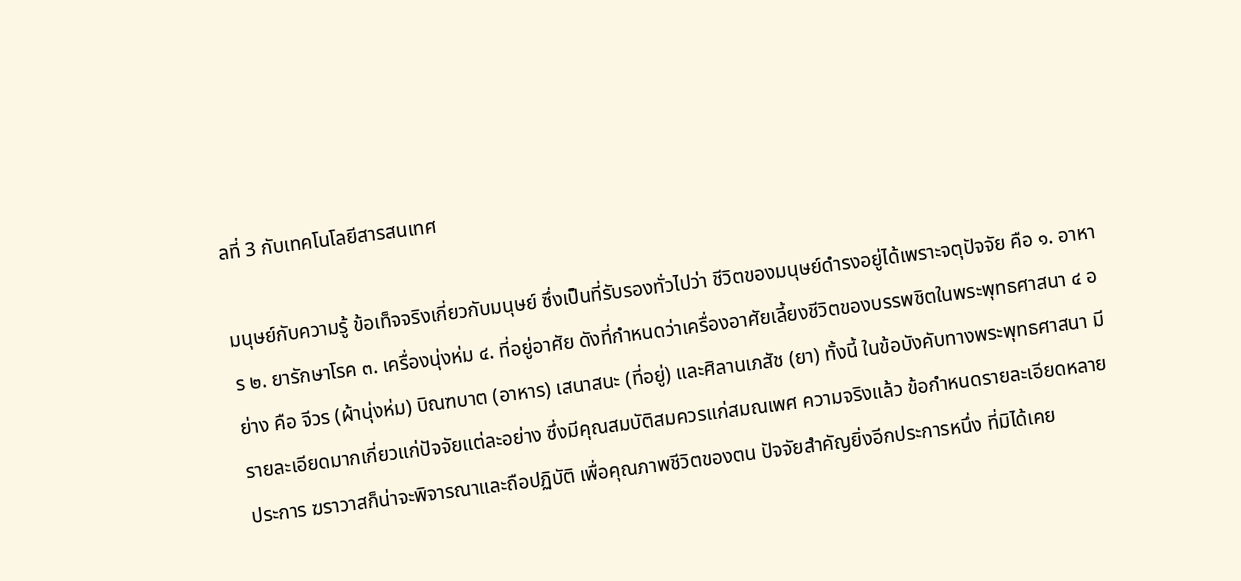ลที่ 3 กับเทคโนโลยีสารสนเทศ

มนุษย์กับความรู้ ข้อเท็จจริงเกี่ยวกับมนุษย์ ซึ่งเป็นที่รับรองทั่วไปว่า ชีวิตของมนุษย์ดำรงอยู่ได้เพราะจตุปัจจัย คือ ๑. อาหาร ๒. ยารักษาโรค ๓. เครื่องนุ่งห่ม ๔. ที่อยู่อาศัย ดังที่กำหนดว่าเครื่องอาศัยเลี้ยงชีวิตของบรรพชิตในพระพุทธศาสนา ๔ อย่าง คือ จีวร (ผ้านุ่งห่ม) บิณฑบาต (อาหาร) เสนาสนะ (ที่อยู่) และศิลานเภสัช (ยา) ทั้งนี้ ในข้อบังคับทางพระพุทธศาสนา มีรายละเอียดมากเกี่ยวแก่ปัจจัยแต่ละอย่าง ซึ่งมีคุณสมบัติสมควรแก่สมณเพศ ความจริงแล้ว ข้อกำหนดรายละเอียดหลายประการ ฆราวาสก็น่าจะพิจารณาและถือปฏิบัติ เพื่อคุณภาพชีวิตของตน ปัจจัยสำคัญยิ่งอีกประการหนึ่ง ที่มิได้เคย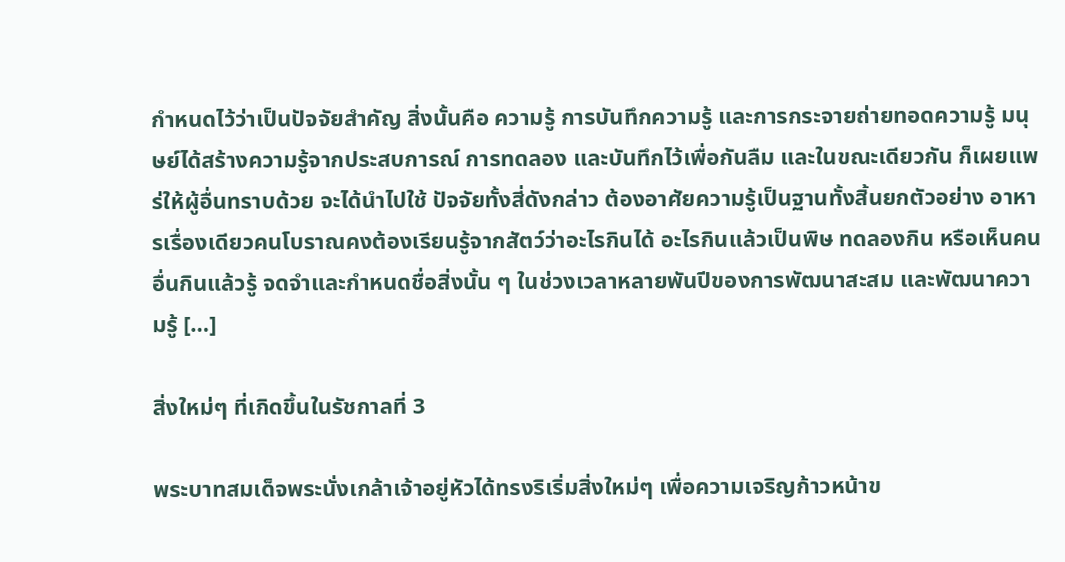กำหนดไว้ว่าเป็นปัจจัยสำคัญ สิ่งนั้นคือ ความรู้ การบันทึกความรู้ และการกระจายถ่ายทอดความรู้ มนุษย์ได้สร้างความรู้จากประสบการณ์ การทดลอง และบันทึกไว้เพื่อกันลืม และในขณะเดียวกัน ก็เผยแพร่ให้ผู้อื่นทราบด้วย จะได้นำไปใช้ ปัจจัยทั้งสี่ดังกล่าว ต้องอาศัยความรู้เป็นฐานทั้งสิ้นยกตัวอย่าง อาหารเรื่องเดียวคนโบราณคงต้องเรียนรู้จากสัตว์ว่าอะไรกินได้ อะไรกินแล้วเป็นพิษ ทดลองกิน หรือเห็นคนอื่นกินแล้วรู้ จดจำและกำหนดชื่อสิ่งนั้น ๆ ในช่วงเวลาหลายพันปีของการพัฒนาสะสม และพัฒนาความรู้ […]

สิ่งใหม่ๆ ที่เกิดขึ้นในรัชกาลที่ 3

พระบาทสมเด็จพระนั่งเกล้าเจ้าอยู่หัวได้ทรงริเริ่มสิ่งใหม่ๆ เพื่อความเจริญก้าวหน้าข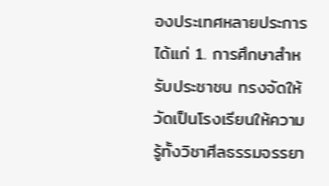องประเทศหลายประการ ได้แก่ 1. การศึกษาสำหรับประชาชน ทรงจัดให้วัดเป็นโรงเรียนให้ความรู้ทั้งวิชาศีลธรรมจรรยา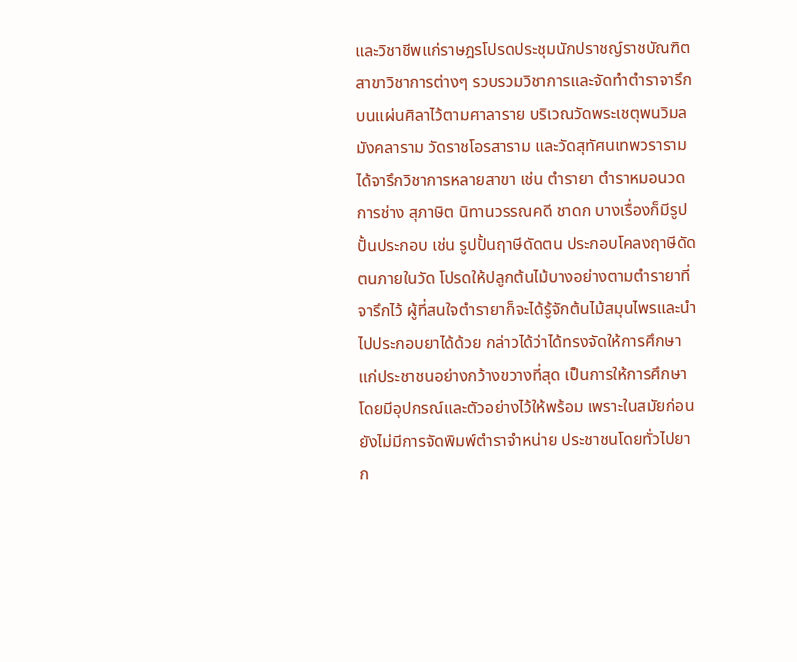และวิชาชีพแก่ราษฎรโปรดประชุมนักปราชญ์ราชบัณฑิตสาขาวิชาการต่างๆ รวบรวมวิชาการและจัดทำตำราจารึกบนแผ่นศิลาไว้ตามศาลาราย บริเวณวัดพระเชตุพนวิมลมังคลาราม วัดราชโอรสาราม และวัดสุทัศนเทพวราราม ได้จารึกวิชาการหลายสาขา เช่น ตำรายา ตำราหมอนวด การช่าง สุภาษิต นิทานวรรณคดี ชาดก บางเรื่องก็มีรูปปั้นประกอบ เช่น รูปปั้นฤาษีดัดตน ประกอบโคลงฤาษีดัดตนภายในวัด โปรดให้ปลูกต้นไม้บางอย่างตามตำรายาที่จารึกไว้ ผู้ที่สนใจตำรายาก็จะได้รู้จักต้นไม้สมุนไพรและนำไปประกอบยาได้ด้วย กล่าวได้ว่าได้ทรงจัดให้การศึกษาแก่ประชาชนอย่างกว้างขวางที่สุด เป็นการให้การศึกษาโดยมีอุปกรณ์และตัวอย่างไว้ให้พร้อม เพราะในสมัยก่อนยังไม่มีการจัดพิมพ์ตำราจำหน่าย ประชาชนโดยทั่วไปยาก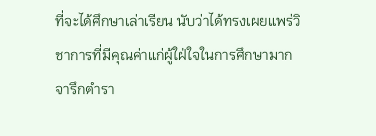ที่จะได้ศึกษาเล่าเรียน นับว่าได้ทรงเผยแพร่วิชาการที่มีคุณค่าแก่ผู้ใฝ่ใจในการศึกษามาก จารึกตำรา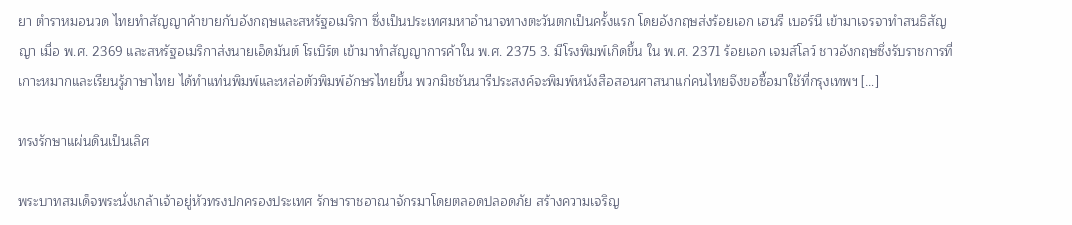ยา ตำราหมอนวด ไทยทำสัญญาค้าขายกับอังกฤษและสหรัฐอเมริกา ซึ่งเป็นประเทศมหาอำนาจทางตะวันตกเป็นครั้งแรก โดยอังกฤษส่งร้อยเอก เฮนรี เบอร์นี เข้ามาเจรจาทำสนธิสัญญา เมื่อ พ.ศ. 2369 และสหรัฐอเมริกาส่งนายเอ็ดมันต์ โรเบิร์ต เข้ามาทำสัญญาการค้าใน พ.ศ. 2375 3. มีโรงพิมพ์เกิดขึ้น ใน พ.ศ. 2371 ร้อยเอก เจมส์โลว์ ชาวอังกฤษซึ่งรับราชการที่เกาะหมากและเรียนรู้ภาษาไทย ได้ทำแท่นพิมพ์และหล่อตัวพิมพ์อักษรไทยขึ้น พวกมิชชันนารีประสงค์จะพิมพ์หนังสือสอนศาสนาแก่คนไทยจึงขอซื้อมาใช้ที่กรุงเทพฯ […]

ทรงรักษาแผ่นดินเป็นเลิศ

พระบาทสมเด็จพระนั่งเกล้าเจ้าอยู่หัวทรงปกครองประเทศ รักษาราชอาณาจักรมาโดยตลอดปลอดภัย สร้างความเจริญ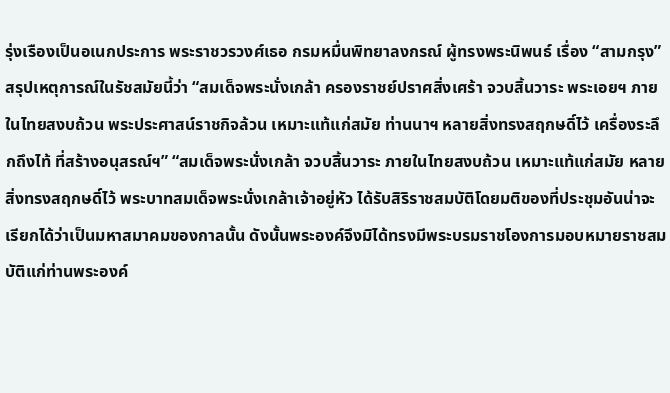รุ่งเรืองเป็นอเนกประการ พระราชวรวงศ์เธอ กรมหมื่นพิทยาลงกรณ์ ผู้ทรงพระนิพนธ์ เรื่อง “สามกรุง” สรุปเหตุการณ์ในรัชสมัยนี้ว่า “สมเด็จพระนั่งเกล้า ครองราชย์ปราศสิ่งเศร้า จวบสิ้นวาระ พระเอยฯ ภายในไทยสงบถ้วน พระประศาสน์ราชกิจล้วน เหมาะแท้แก่สมัย ท่านนาฯ หลายสิ่งทรงสฤกษดิ์ไว้ เครื่องระลึกถึงไท้ ที่สร้างอนุสรณ์ฯ” “สมเด็จพระนั่งเกล้า จวบสิ้นวาระ ภายในไทยสงบถ้วน เหมาะแท้แก่สมัย หลายสิ่งทรงสฤกษดิ์ไว้ พระบาทสมเด็จพระนั่งเกล้าเจ้าอยู่หัว ได้รับสิริราชสมบัติโดยมติของที่ประชุมอันน่าจะเรียกได้ว่าเป็นมหาสมาคมของกาลนั้น ดังนั้นพระองค์จึงมิได้ทรงมีพระบรมราชโองการมอบหมายราชสมบัติแก่ท่านพระองค์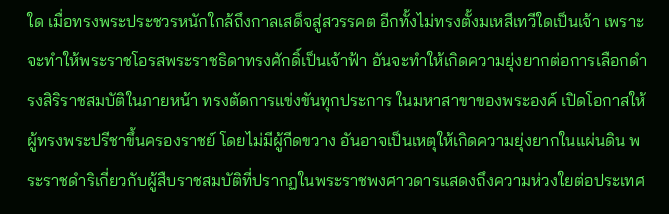ใด เมื่อทรงพระประชวรหนักใกล้ถึงกาลเสด็จสู่สวรรคต อีกทั้งไม่ทรงตั้งมเหสีเทวีใดเป็นเจ้า เพราะจะทำให้พระราชโอรสพระราชธิดาทรงศักดิ์เป็นเจ้าฟ้า อันจะทำให้เกิดความยุ่งยากต่อการเลือกดำรงสิริราชสมบัติในภายหน้า ทรงตัดการแข่งขันทุกประการ ในมหาสาขาของพระองค์ เปิดโอกาสให้ผู้ทรงพระปรีชาขึ้นครองราชย์ โดยไม่มีผู้กีดขวาง อันอาจเป็นเหตุให้เกิดความยุ่งยากในแผ่นดิน พระราชดำริเกี่ยวกับผู้สืบราชสมบัติที่ปรากฏในพระราชพงศาวดารแสดงถึงความห่วงใยต่อประเทศ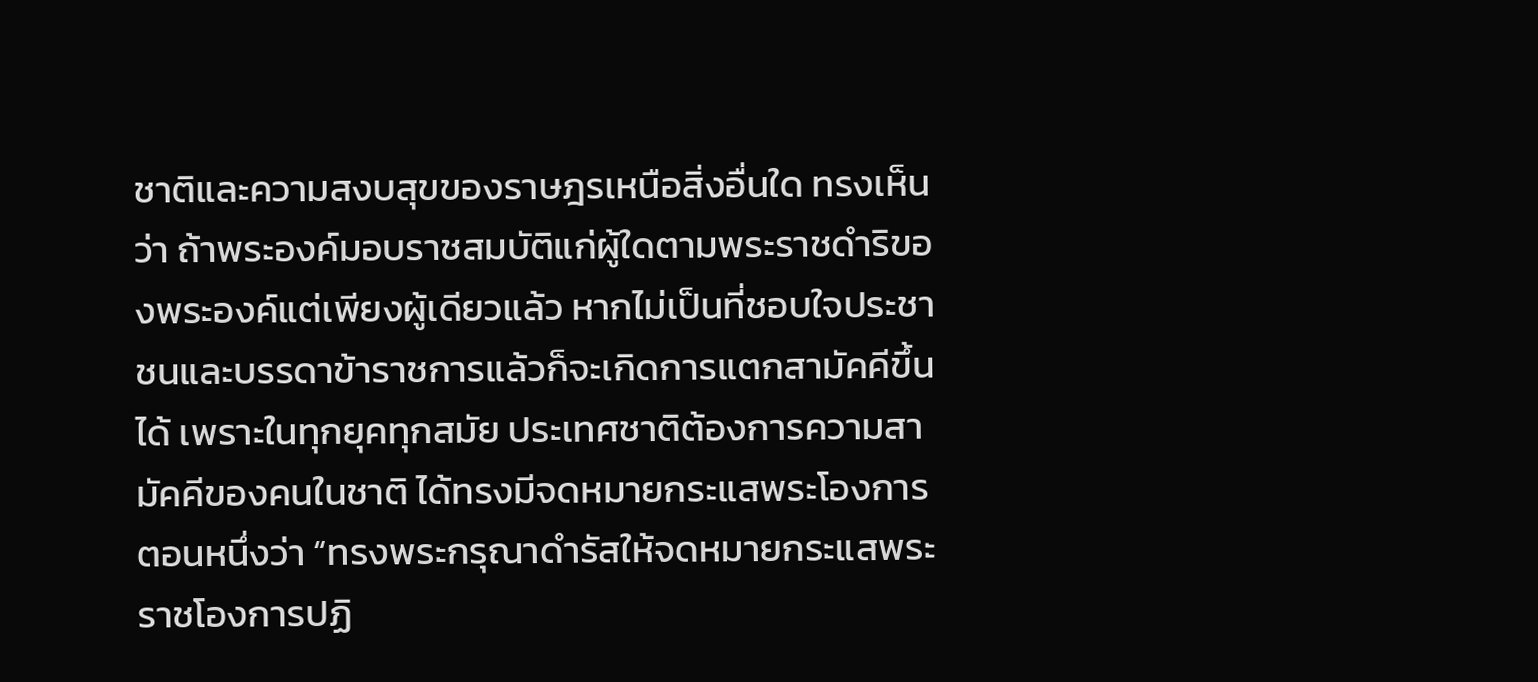ชาติและความสงบสุขของราษฎรเหนือสิ่งอื่นใด ทรงเห็นว่า ถ้าพระองค์มอบราชสมบัติแก่ผู้ใดตามพระราชดำริของพระองค์แต่เพียงผู้เดียวแล้ว หากไม่เป็นที่ชอบใจประชาชนและบรรดาข้าราชการแล้วก็จะเกิดการแตกสามัคคีขึ้นได้ เพราะในทุกยุคทุกสมัย ประเทศชาติต้องการความสามัคคีของคนในชาติ ได้ทรงมีจดหมายกระแสพระโองการตอนหนึ่งว่า “ทรงพระกรุณาดำรัสให้จดหมายกระแสพระราชโองการปฏิ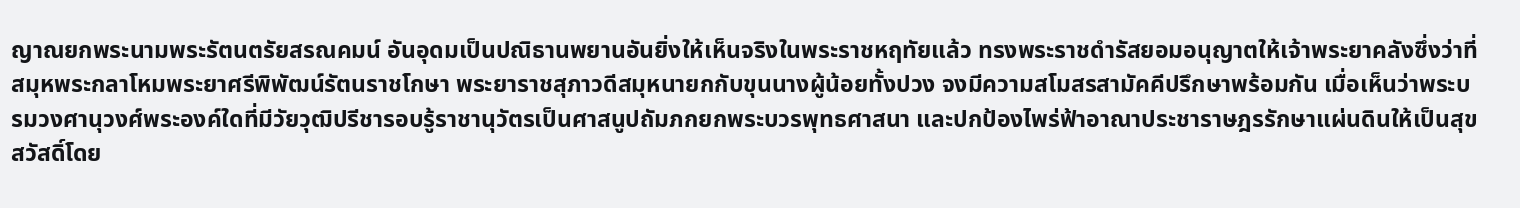ญาณยกพระนามพระรัตนตรัยสรณคมน์ อันอุดมเป็นปณิธานพยานอันยิ่งให้เห็นจริงในพระราชหฤทัยแล้ว ทรงพระราชดำรัสยอมอนุญาตให้เจ้าพระยาคลังซึ่งว่าที่สมุหพระกลาโหมพระยาศรีพิพัฒน์รัตนราชโกษา พระยาราชสุภาวดีสมุหนายกกับขุนนางผู้น้อยทั้งปวง จงมีความสโมสรสามัคคีปรึกษาพร้อมกัน เมื่อเห็นว่าพระบรมวงศานุวงศ์พระองค์ใดที่มีวัยวุฒิปรีชารอบรู้ราชานุวัตรเป็นศาสนูปถัมภกยกพระบวรพุทธศาสนา และปกป้องไพร่ฟ้าอาณาประชาราษฎรรักษาแผ่นดินให้เป็นสุขสวัสดิ์โดย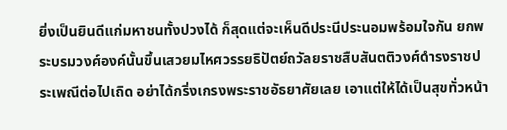ยิ่งเป็นยินดีแก่มหาชนทั้งปวงได้ ก็สุดแต่จะเห็นดีประนีประนอมพร้อมใจกัน ยกพระบรมวงศ์องค์นั้นขึ้นเสวยมไหศวรรยธิปัตย์ถวัลยราชสืบสันตติวงศ์ดำรงราชประเพณีต่อไปเถิด อย่าได้กริ่งเกรงพระราชอัธยาศัยเลย เอาแต่ให้ได้เป็นสุขทั่วหน้า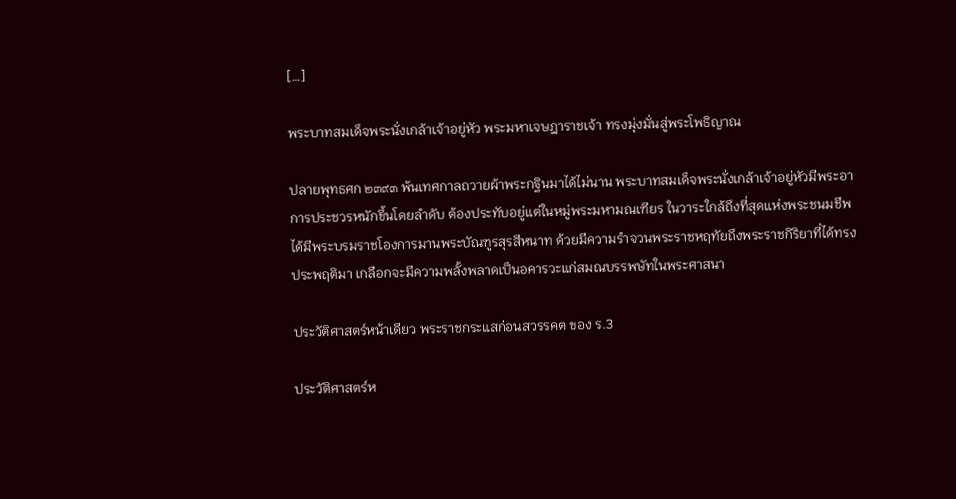[…]

พระบาทสมเด็จพระนั่งเกล้าเจ้าอยู่หัว พระมหาเจษฎาราชเจ้า ทรงมุ่งมั่นสู่พระโพธิญาณ

ปลายพุทธศก ๒๓๙๓ พ้นเทศกาลถวายผ้าพระกฐินมาได้ไม่นาน พระบาทสมเด็จพระนั่งเกล้าเจ้าอยู่หัวมีพระอาการประชวรหนักขึ้นโดยลำดับ ต้องประทับอยู่แต่ในหมู่พระมหามณเฑียร ในวาระใกล้ถึงที่สุดแห่งพระชนมชีพ ได้มีพระบรมราชโองการมานพระบัณฑูรสุรสีหนาท ด้วยมีความรำจวนพระราชหฤทัยถึงพระราชกิริยาที่ได้ทรงประพฤติมา เกลือกจะมีความพลั้งพลาดเป็นอคารวะแก่สมณบรรพษัทในพระศาสนา

ประวัติศาสตร์หน้าเดียว พระราชกระแสก่อนสวรรคต ของ ร.3

ประวัติศาสตร์ห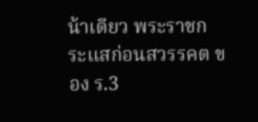น้าเดียว พระราชกระแสก่อนสวรรคต ของ ร.3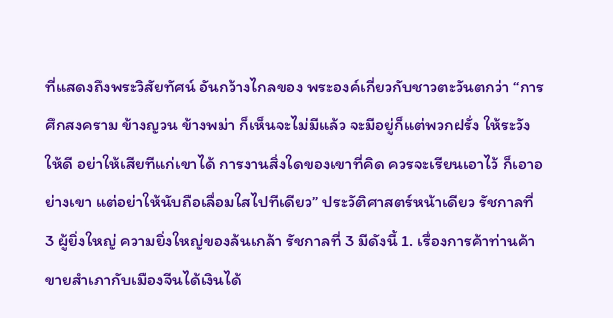ที่แสดงถึงพระวิสัยทัศน์ อันกว้างไกลของ พระองค์เกี่ยวกับชาวตะวันตกว่า “การศึกสงคราม ข้างญวน ข้างพม่า ก็เห็นจะไม่มีแล้ว จะมีอยู่ก็แต่พวกฝรั่ง ให้ระวังให้ดี อย่าให้เสียทีแก่เขาได้ การงานสิ่งใดของเขาที่คิด ควรจะเรียนเอาไว้ ก็เอาอย่างเขา แต่อย่าให้นับถือเลื่อมใสไปทีเดียว” ประวัติศาสตร์หน้าเดียว รัชกาลที่ 3 ผู้ยิ่งใหญ่ ความยิ่งใหญ่ของล้นเกล้า รัชกาลที่ 3 มีดังนี้ 1. เรื่องการค้าท่านค้าขายสำเภากับเมืองจีนได้เงินได้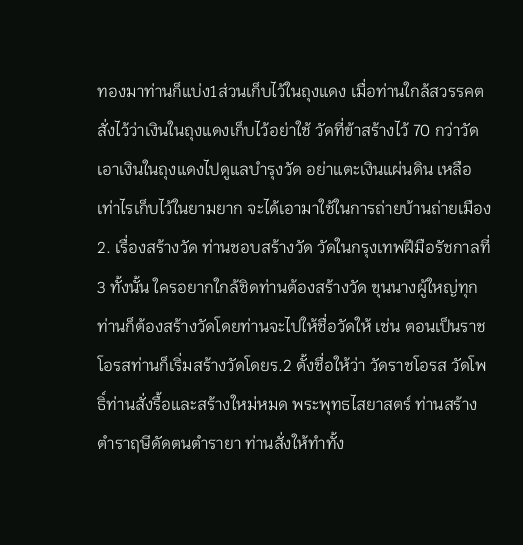ทองมาท่านก็แบ่ง1ส่วนเก็บไว้ในถุงแดง เมื่อท่านใกล้สวรรคตสั่งไว้ว่าเงินในถุงแดงเก็บไว้อย่าใช้ วัดที่ข้าสร้างไว้ 70 กว่าวัดเอาเงินในถุงแดงไปดูแลบำรุงวัด อย่าแตะเงินแผ่นดิน เหลือเท่าไรเก็บไว้ในยามยาก จะได้เอามาใช้ในการถ่ายบ้านถ่ายเมือง 2. เรื่องสร้างวัด ท่านชอบสร้างวัด วัดในกรุงเทพฝีมือรัชกาลที่ 3 ทั้งนั้น ใครอยากใกล้ชิดท่านต้องสร้างวัด ขุนนางผู้ใหญ่ทุกท่านก็ต้องสร้างวัดโดยท่านจะไปให้ชื่อวัดให้ เช่น ตอนเป็นราชโอรสท่านก็เริ่มสร้างวัดโดยร.2 ตั้งชื่อให้ว่า วัดราชโอรส วัดโพธิ์ท่านสั่งรื้อและสร้างใหม่หมด พระพุทธไสยาสตร์ ท่านสร้างตำราฤษีดัดตนตำรายา ท่านสั่งให้ทำทั้ง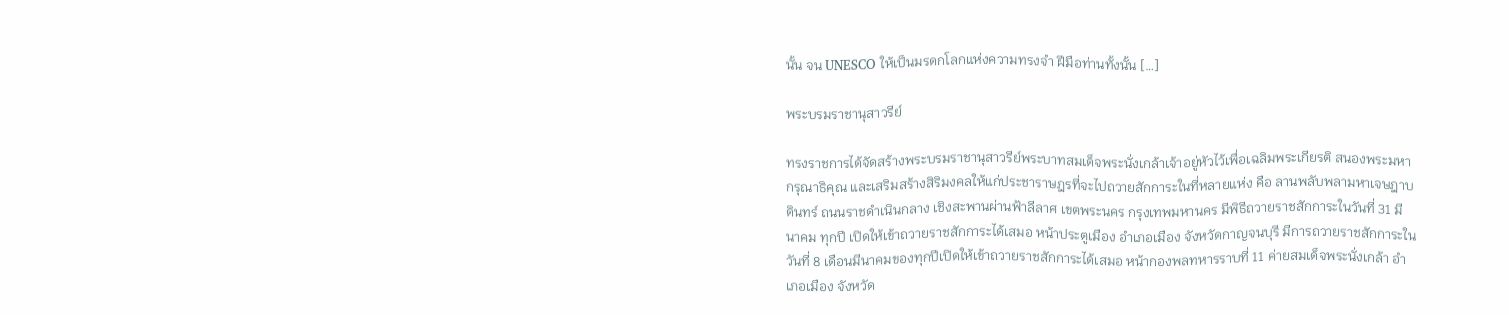นั้น จน UNESCO ให้เป็นมรดกโลกแห่งความทรงจำ ฝีมือท่านทั้งนั้น […]

พระบรมราชานุสาวรีย์

ทรงราชการได้จัดสร้างพระบรมราชานุสาวรีย์พระบาทสมเด็จพระนั่งเกล้าเจ้าอยู่หัวไว้เพื่อเฉลิมพระเกียรติ สนองพระมหากรุณาธิคุณ และเสริมสร้างสิริมงคลให้แก่ประชาราษฎรที่จะไปถวายสักการะในที่หลายแห่ง คือ ลานพลับพลามหาเจษฎาบดินทร์ ถนนราชดำเนินกลาง เชิงสะพานผ่านฟ้าลีลาศ เขตพระนคร กรุงเทพมหานคร มีพิธีถวายราชสักการะในวันที่ 31 มีนาคม ทุกปี เปิดให้เข้าถวายราชสักการะได้เสมอ หน้าประตูเมือง อำเภอเมือง จังหวัดกาญจนบุรี มีการถวายราชสักการะในวันที่ 8 เดือนมีนาคมของทุกปีเปิดให้เข้าถวายราชสักการะได้เสมอ หน้ากองพลทหารราบที่ 11 ค่ายสมเด็จพระนั่งเกล้า อำเภอเมือง จังหวัด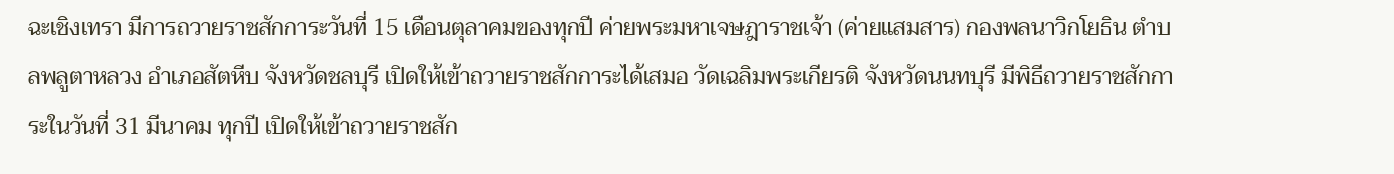ฉะเชิงเทรา มีการถวายราชสักการะวันที่ 15 เดือนตุลาคมของทุกปี ค่ายพระมหาเจษฎาราชเจ้า (ค่ายแสมสาร) กองพลนาวิกโยธิน ตำบลพลูตาหลวง อำเภอสัตหีบ จังหวัดชลบุรี เปิดให้เข้าถวายราชสักการะได้เสมอ วัดเฉลิมพระเกียรติ จังหวัดนนทบุรี มีพิธีถวายราชสักการะในวันที่ 31 มีนาคม ทุกปี เปิดให้เข้าถวายราชสัก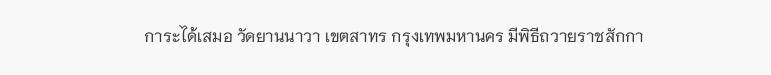การะได้เสมอ วัดยานนาวา เขตสาทร กรุงเทพมหานคร มีพิธีถวายราชสักกา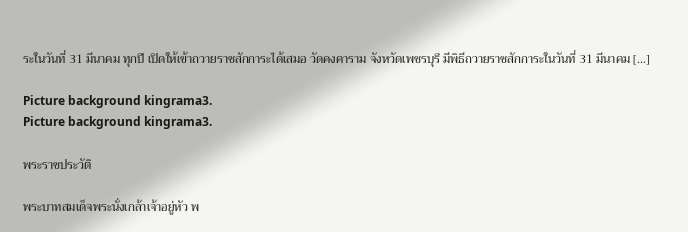ระในวันที่ 31 มีนาคม ทุกปี เปิดให้เข้าถวายราชสักการะได้เสมอ วัดคงคาราม จังหวัดเพชรบุรี มีพิธีถวายราชสักการะในวันที่ 31 มีนาคม […]

Picture background kingrama3.
Picture background kingrama3.

พระราชประวัติ

พระบาทสมเด็จพระนั่งเกล้าเจ้าอยู่หัว พ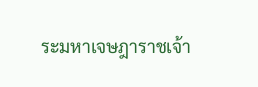ระมหาเจษฎาราชเจ้า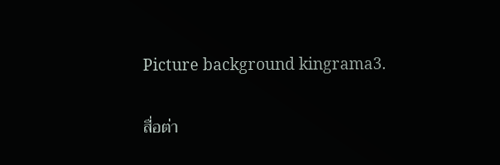Picture background kingrama3.

สื่อต่า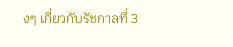งๆ เกี่ยวกับรัชกาลที่ 3